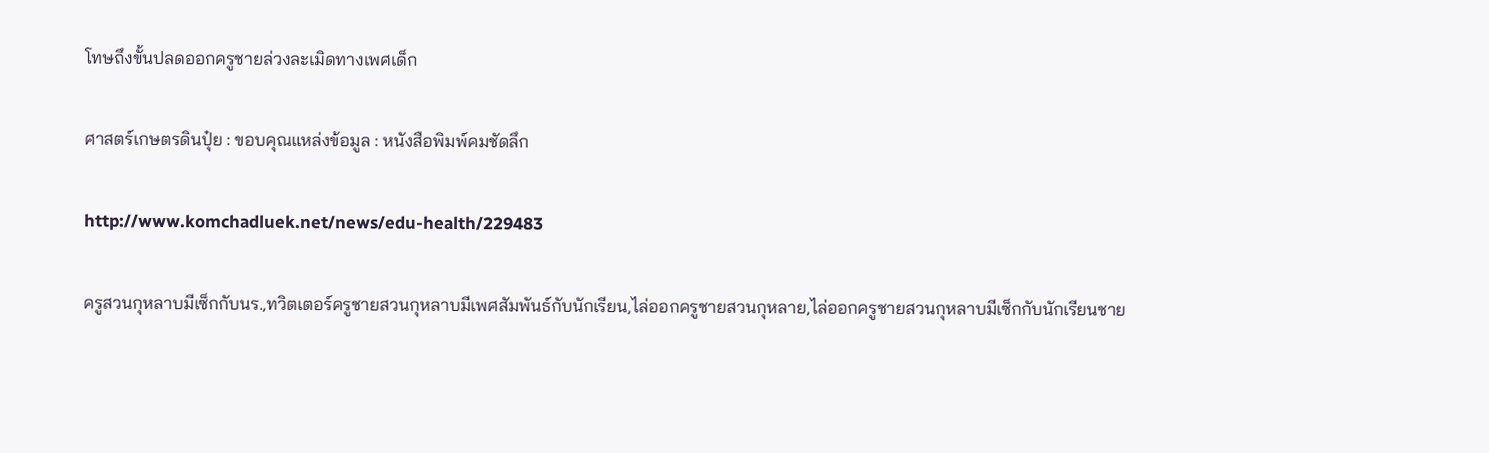โทษถึงขั้นปลดออกครูชายล่วงละเมิดทางเพศเด็ก

ศาสตร์เกษตรดินปุ๋ย : ขอบคุณแหล่งข้อมูล : หนังสือพิมพ์คมชัดลึก

http://www.komchadluek.net/news/edu-health/229483

ครูสวนกุหลาบมีเซ็กกับนร.,ทวิตเตอร์ครูชายสวนกุหลาบมีเพศสัมพันธ์กับนักเรียน,ไล่ออกครูชายสวนกุหลาย,ไล่ออกครูชายสวนกุหลาบมีเซ็กกับนักเรียนชาย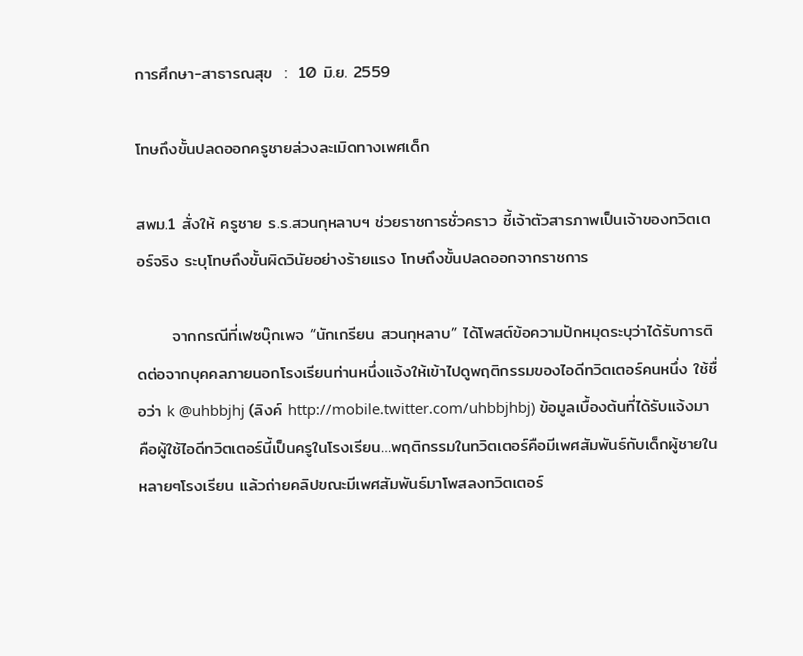การศึกษา-สาธารณสุข  :  10 มิ.ย. 2559

โทษถึงขั้นปลดออกครูชายล่วงละเมิดทางเพศเด็ก

สพม.1 สั่งให้ ครูชาย ร.ร.สวนกุหลาบฯ ช่วยราชการชั่วคราว ชี้เจ้าตัวสารภาพเป็นเจ้าของทวิตเตอร์จริง ระบุโทษถึงขั้นผิดวินัยอย่างร้ายแรง โทษถึงขั้นปลดออกจากราชการ

      จากกรณีที่เฟซบุ๊กเพจ “นักเกรียน สวนกุหลาบ” ได้โพสต์ข้อความปักหมุดระบุว่าได้รับการติดต่อจากบุคคลภายนอกโรงเรียนท่านหนึ่งแจ้งให้เข้าไปดูพฤติกรรมของไอดีทวิตเตอร์คนหนึ่ง ใช้ชื่อว่า k @uhbbjhj (ลิงค์ http://mobile.twitter.com/uhbbjhbj) ข้อมูลเบื้องต้นที่ได้รับแจ้งมาคือผู้ใช้ไอดีทวิตเตอร์นี้เป็นครูในโรงเรียน…พฤติกรรมในทวิตเตอร์คือมีเพศสัมพันธ์กับเด็กผู้ชายในหลายๆโรงเรียน แล้วถ่ายคลิปขณะมีเพศสัมพันธ์มาโพสลงทวิตเตอร์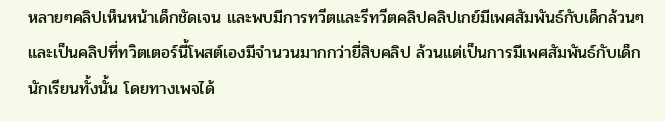หลายๆคลิปเห็นหน้าเด็กชัดเจน และพบมีการทวีตและรีทวีตคลิปคลิปเกย์มีเพศสัมพันธ์กับเด็กล้วนๆ และเป็นคลิปที่ทวิตเตอร์นี้โพสต์เองมีจำนวนมากกว่ายี่สิบคลิป ล้วนแต่เป็นการมีเพศสัมพันธ์กับเด็กนักเรียนทั้งนั้น โดยทางเพจได้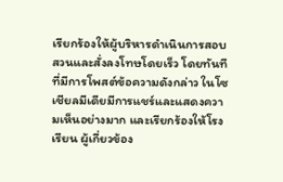เรียกร้องให้ผู้บริหารดำเนินการสอบสวนและสั่งลงโทษโดยเร็ว โดยทันทีที่มีการโพสต์ข้อความดังกล่าว ในโซเชียลมีเดียมีการแชร์และแสดงความเห็นอย่างมาก และเรียกร้องให้โรงเรียน ผู้เกี่ยวข้อง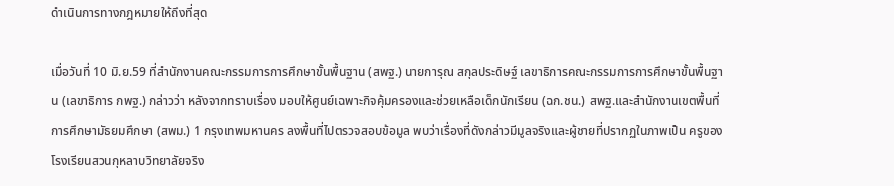ดำเนินการทางกฎหมายให้ถึงที่สุด

เมื่อวันที่ 10 มิ.ย.59 ที่สำนักงานคณะกรรมการการศึกษาขั้นพื้นฐาน (สพฐ.) นายการุณ สกุลประดิษฐ์ เลขาธิการคณะกรรมการการศึกษาขั้นพื้นฐาน (เลขาธิการ กพฐ.) กล่าวว่า หลังจากทราบเรื่อง มอบให้ศูนย์เฉพาะกิจคุ้มครองและช่วยเหลือเด็กนักเรียน (ฉก.ชน.) สพฐ.และสำนักงานเขตพื้นที่การศึกษามัธยมศึกษา (สพม.) 1 กรุงเทพมหานคร ลงพื้นที่ไปตรวจสอบข้อมูล พบว่าเรื่องที่ดังกล่าวมีมูลจริงและผู้ชายที่ปรากฏในภาพเป็น ครูของโรงเรียนสวนกุหลาบวิทยาลัยจริง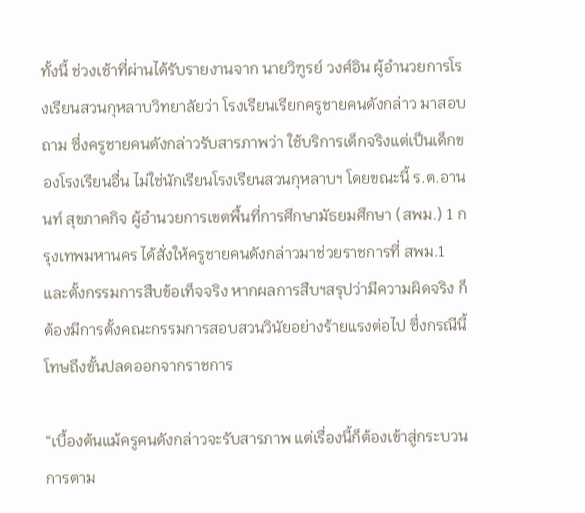ทั้งนี้ ช่วงเช้าที่ผ่านได้รับรายงานจาก นายวิฑูรย์ วงศ์อิน ผู้อำนวยการโรงเรียนสวนกุหลาบวิทยาลัยว่า โรงเรียนเรียกครูชายคนดังกล่าว มาสอบถาม ซึ่งครูชายคนดังกล่าวรับสารภาพว่า ใช้บริการเด็กจริงแต่เป็นเด็กของโรงเรียนอื่น ไม่ใช่นักเรียนโรงเรียนสวนกุหลาบฯ โดยขณะนี้ ร.ต.อานนท์ สุขภาคกิจ ผู้อำนวยการเขตพื้นที่การศึกษามัธยมศึกษา (สพม.) 1 กรุงเทพมหานคร ได้สั่งให้ครูชายคนดังกล่าวมาช่วยราชการที่ สพม.1 และตั้งกรรมการสืบข้อเท็จจริง หากผลการสืบฯสรุปว่ามีความผิดจริง ก็ต้องมีการตั้งคณะกรรมการสอบสวนวินัยอย่างร้ายแรงต่อไป ซึ่งกรณีนี้โทษถึงขั้นปลดออกจากราชการ

“เบื้องต้นแม้ครูคนดังกล่าวจะรับสารภาพ แต่เรื่องนี้ก็ต้องเข้าสู่กระบวนการตาม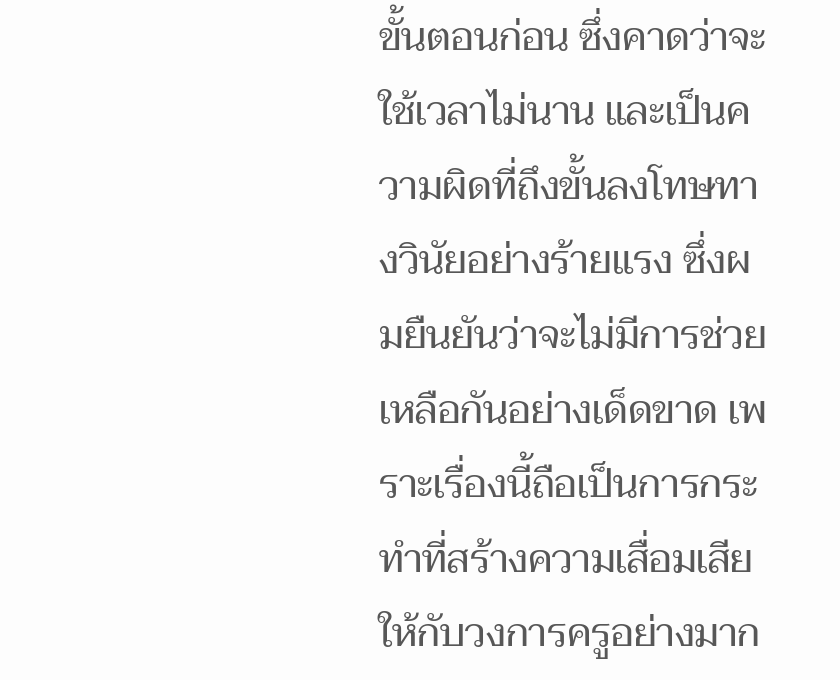ขั้นตอนก่อน ซึ่งคาดว่าจะใช้เวลาไม่นาน และเป็นความผิดที่ถึงขั้นลงโทษทางวินัยอย่างร้ายแรง ซึ่งผมยืนยันว่าจะไม่มีการช่วยเหลือกันอย่างเด็ดขาด เพราะเรื่องนี้ถือเป็นการกระทำที่สร้างความเสื่อมเสียให้กับวงการครูอย่างมาก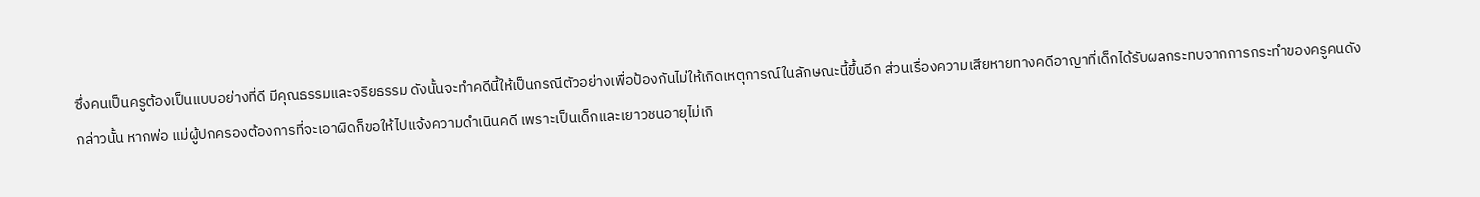ซึ่งคนเป็นครูต้องเป็นแบบอย่างที่ดี มีคุณธรรมและจริยธรรม ดังนั้นจะทำคดีนี้ให้เป็นกรณีตัวอย่างเพื่อป้องกันไม่ให้เกิดเหตุการณ์ในลักษณะนี้ขึ้นอีก ส่วนเรื่องความเสียหายทางคดีอาญาที่เด็กได้รับผลกระทบจากการกระทำของครูคนดังกล่าวนั้น หากพ่อ แม่ผู้ปกครองต้องการที่จะเอาผิดก็ขอให้ไปแจ้งความดำเนินคดี เพราะเป็นเด็กและเยาวชนอายุไม่เกิ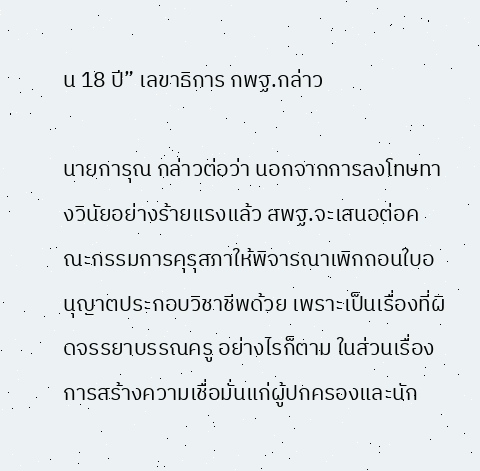น 18 ปี” เลขาธิการ กพฐ.กล่าว

นายการุณ กล่าวต่อว่า นอกจากการลงโทษทางวินัยอย่างร้ายแรงแล้ว สพฐ.จะเสนอต่อคณะกรรมการคุรุสภาให้พิจารณาเพิกถอนใบอนุญาตประกอบวิชาชีพด้วย เพราะเป็นเรื่องที่ผิดจรรยาบรรณครู อย่างไรก็ตาม ในส่วนเรื่องการสร้างความเชื่อมั่นแก่ผู้ปกครองและนัก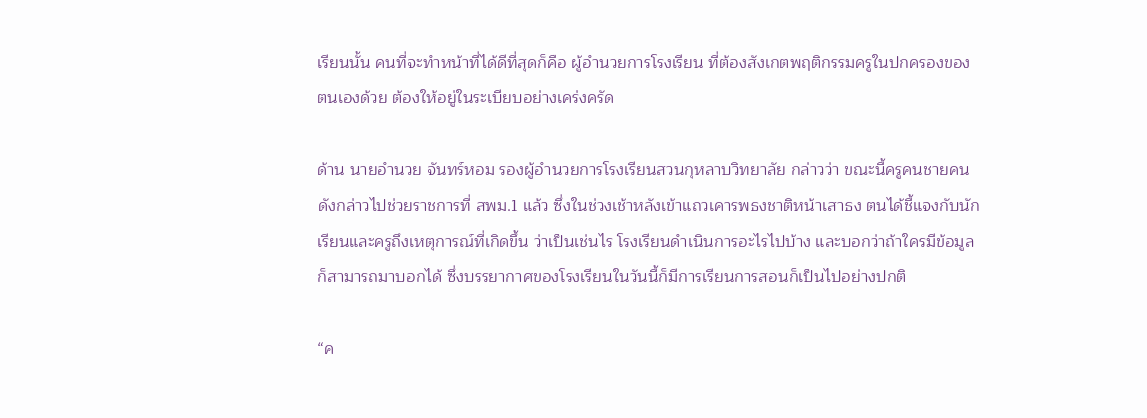เรียนนั้น คนที่จะทำหน้าที่ได้ดีที่สุดก็คือ ผู้อำนวยการโรงเรียน ที่ต้องสังเกตพฤติกรรมครูในปกครองของตนเองด้วย ต้องให้อยู่ในระเบียบอย่างเคร่งครัด

ด้าน นายอำนวย จันทร์หอม รองผู้อำนวยการโรงเรียนสวนกุหลาบวิทยาลัย กล่าวว่า ขณะนี้ครูคนชายคนดังกล่าวไปช่วยราชการที่ สพม.1 แล้ว ซึ่งในช่วงเช้าหลังเข้าแถวเคารพธงชาติหน้าเสาธง ตนได้ชี้แจงกับนักเรียนและครูถึงเหตุการณ์ที่เกิดขึ้น ว่าเป็นเช่นไร โรงเรียนดำเนินการอะไรไปบ้าง และบอกว่าถ้าใครมีข้อมูลก็สามารถมาบอกได้ ซึ่งบรรยากาศของโรงเรียนในวันนี้ก็มีการเรียนการสอนก็เป็นไปอย่างปกติ

“ค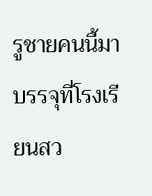รูชายคนนี้มาบรรจุที่โรงเรียนสว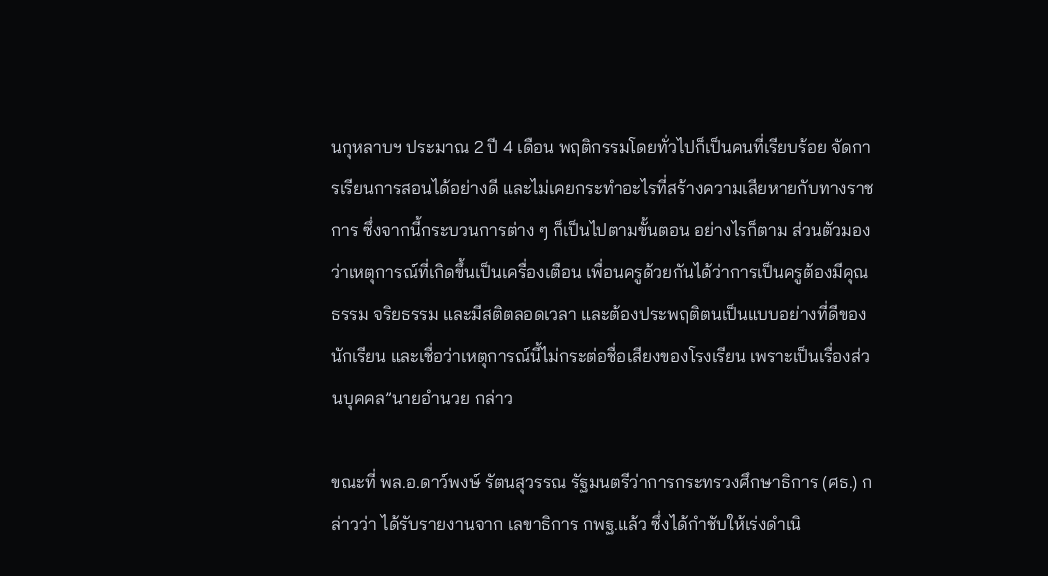นกุหลาบฯ ประมาณ 2 ปี 4 เดือน พฤติกรรมโดยทั่วไปก็เป็นคนที่เรียบร้อย จัดการเรียนการสอนได้อย่างดี และไม่เคยกระทำอะไรที่สร้างความเสียหายกับทางราชการ ซึ่งจากนี้กระบวนการต่าง ๆ ก็เป็นไปตามขั้นตอน อย่างไรก็ตาม ส่วนตัวมองว่าเหตุการณ์ที่เกิดขึ้นเป็นเครื่องเตือน เพื่อนครูด้วยกันได้ว่าการเป็นครูต้องมีคุณธรรม จริยธรรม และมีสติตลอดเวลา และต้องประพฤติตนเป็นแบบอย่างที่ดีของนักเรียน และเชื่อว่าเหตุการณ์นี้ไม่กระต่อชื่อเสียงของโรงเรียน เพราะเป็นเรื่องส่วนบุคคล”นายอำนวย กล่าว

ขณะที่ พล.อ.ดาว์พงษ์ รัตนสุวรรณ รัฐมนตรีว่าการกระทรวงศึกษาธิการ (ศธ.) กล่าวว่า ได้รับรายงานจาก เลขาธิการ กพฐ.แล้ว ซึ่งได้กำชับให้เร่งดำเนิ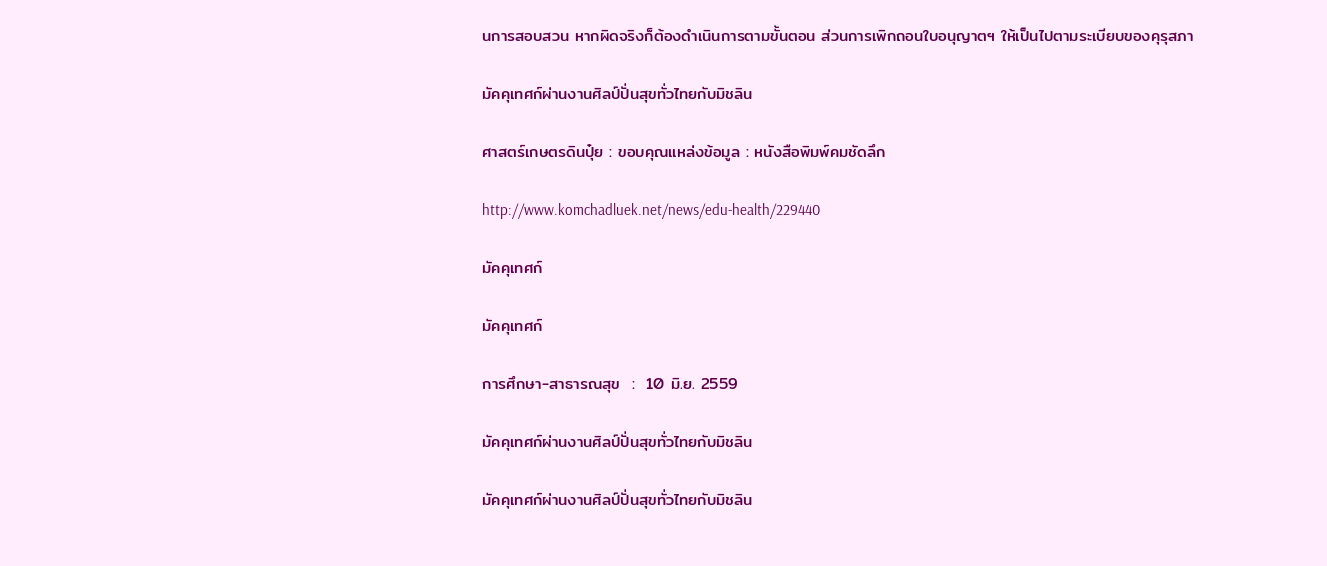นการสอบสวน หากผิดจริงก็ต้องดำเนินการตามขั้นตอน ส่วนการเพิกถอนใบอนุญาตฯ ให้เป็นไปตามระเบียบของคุรุสภา

มัคคุเทศก์ผ่านงานศิลป์ปั่นสุขทั่วไทยกับมิชลิน

ศาสตร์เกษตรดินปุ๋ย : ขอบคุณแหล่งข้อมูล : หนังสือพิมพ์คมชัดลึก

http://www.komchadluek.net/news/edu-health/229440

มัคคุเทศก์

มัคคุเทศก์

การศึกษา-สาธารณสุข  :  10 มิ.ย. 2559

มัคคุเทศก์ผ่านงานศิลป์ปั่นสุขทั่วไทยกับมิชลิน

มัคคุเทศก์ผ่านงานศิลป์ปั่นสุขทั่วไทยกับมิชลิน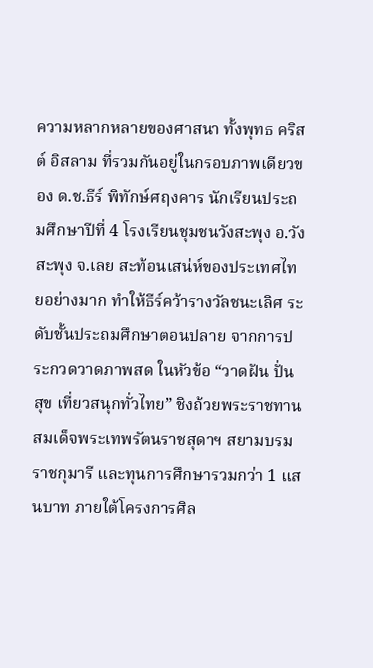ความหลากหลายของศาสนา ทั้งพุทธ คริสต์ อิสลาม ที่รวมกันอยู่ในกรอบภาพเดียวของ ด.ช.ธีร์ พิทักษ์ศฤงคาร นักเรียนประถมศึกษาปีที่ 4 โรงเรียนชุมชนวังสะพุง อ.วังสะพุง จ.เลย สะท้อนเสน่ห์ของประเทศไทยอย่างมาก ทำให้ธีร์คว้ารางวัลชนะเลิศ ระดับชั้นประถมศึกษาตอนปลาย จากการประกวดวาดภาพสด ในหัวข้อ “วาดฝัน ปั่นสุข เที่ยวสนุกทั่วไทย” ชิงถ้วยพระราชทานสมเด็จพระเทพรัตนราชสุดาฯ สยามบรมราชกุมารี และทุนการศึกษารวมกว่า 1 แสนบาท ภายใต้โครงการศิล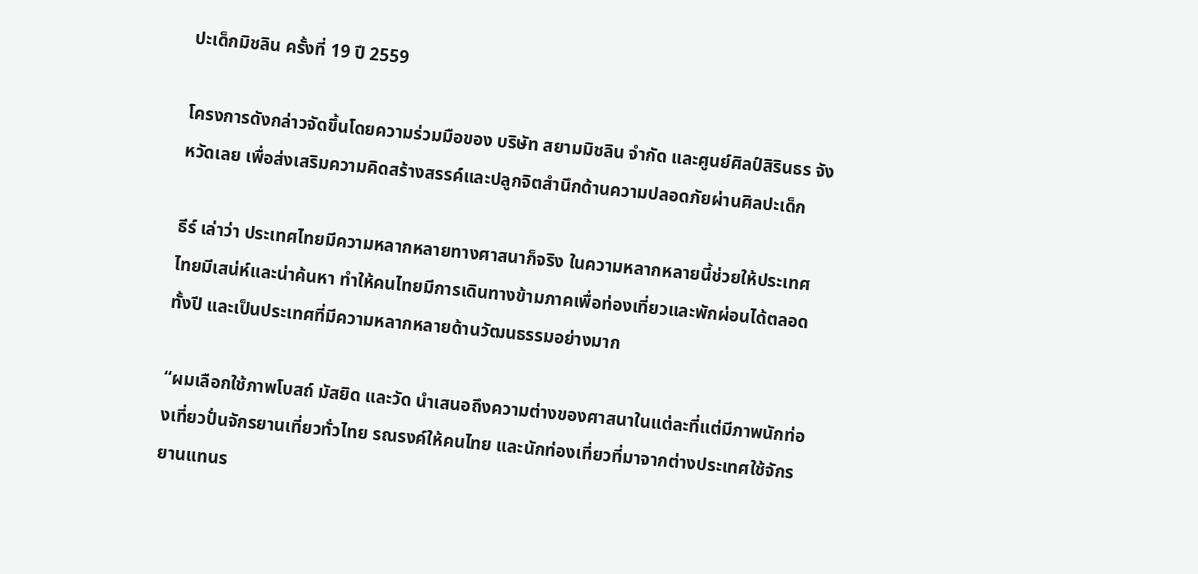ปะเด็กมิชลิน ครั้งที่ 19 ปี 2559

โครงการดังกล่าวจัดขึ้นโดยความร่วมมือของ บริษัท สยามมิชลิน จำกัด และศูนย์ศิลป์สิรินธร จังหวัดเลย เพื่อส่งเสริมความคิดสร้างสรรค์และปลูกจิตสำนึกด้านความปลอดภัยผ่านศิลปะเด็ก

ธีร์ เล่าว่า ประเทศไทยมีความหลากหลายทางศาสนาก็จริง ในความหลากหลายนี้ช่วยให้ประเทศไทยมีเสน่ห์และน่าค้นหา ทำให้คนไทยมีการเดินทางข้ามภาคเพื่อท่องเที่ยวและพักผ่อนได้ตลอดทั้งปี และเป็นประเทศที่มีความหลากหลายด้านวัฒนธรรมอย่างมาก

“ผมเลือกใช้ภาพโบสถ์ มัสยิด และวัด นำเสนอถึงความต่างของศาสนาในแต่ละที่แต่มีภาพนักท่องเที่ยวปั่นจักรยานเที่ยวทั่วไทย รณรงค์ให้คนไทย และนักท่องเที่ยวที่มาจากต่างประเทศใช้จักรยานแทนร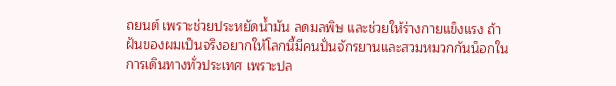ถยนต์ เพราะช่วยประหยัดน้ำมัน ลดมลพิษ และช่วยให้ร่างกายแข็งแรง ถ้าฝันของผมเป็นจริงอยากให้โลกนี้มีคนปั่นจักรยานและสวมหมวกกันน็อกในการเดินทางทั่วประเทศ เพราะปล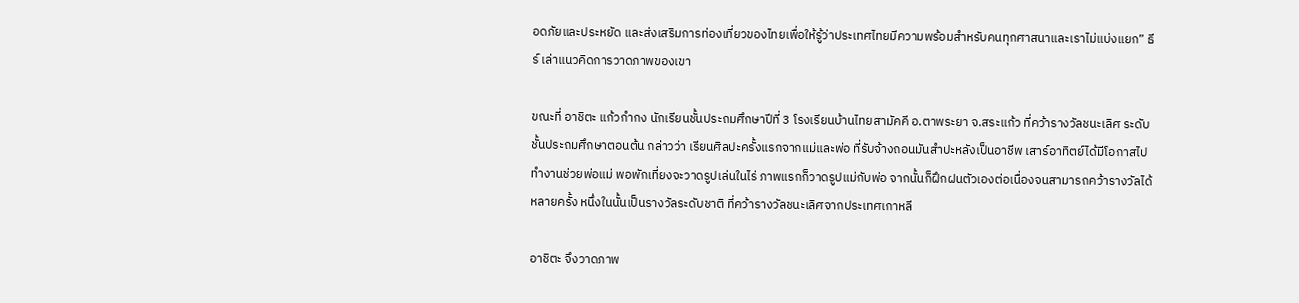อดภัยและประหยัด และส่งเสริมการท่องเที่ยวของไทยเพื่อให้รู้ว่าประเทศไทยมีความพร้อมสำหรับคนทุกศาสนาและเราไม่แบ่งแยก” ธีร์ เล่าแนวคิดการวาดภาพของเขา

ขณะที่ อาชิตะ แก้วกำกง นักเรียนชั้นประถมศึกษาปีที่ 3 โรงเรียนบ้านไทยสามัคคี อ.ตาพระยา จ.สระแก้ว ที่คว้ารางวัลชนะเลิศ ระดับชั้นประถมศึกษาตอนต้น กล่าวว่า เรียนศิลปะครั้งแรกจากแม่และพ่อ ที่รับจ้างถอนมันสำปะหลังเป็นอาชีพ เสาร์อาทิตย์ได้มีโอกาสไปทำงานช่วยพ่อแม่ พอพักเที่ยงจะวาดรูปเล่นในไร่ ภาพแรกก็วาดรูปแม่กับพ่อ จากนั้นก็ฝึกฝนตัวเองต่อเนื่องจนสามารถคว้ารางวัลได้หลายครั้ง หนึ่งในนั้นเป็นรางวัลระดับชาติ ที่คว้ารางวัลชนะเลิศจากประเทศเกาหลี

อาชิตะ จึงวาดภาพ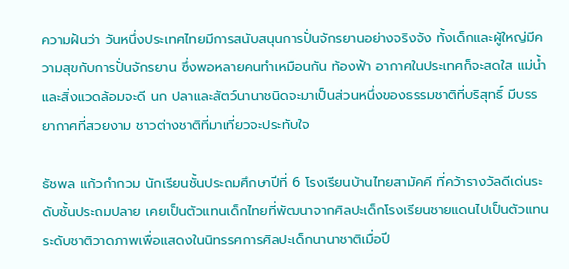ความฝันว่า วันหนึ่งประเทศไทยมีการสนับสนุนการปั่นจักรยานอย่างจริงจัง ทั้งเด็กและผู้ใหญ่มีความสุขกับการปั่นจักรยาน ซึ่งพอหลายคนทำเหมือนกัน ท้องฟ้า อากาศในประเทศก็จะสดใส แม่น้ำ และสิ่งแวดล้อมจะดี นก ปลาและสัตว์นานาชนิดจะมาเป็นส่วนหนึ่งของธรรมชาติที่บริสุทธิ์ มีบรรยากาศที่สวยงาม ชาวต่างชาติที่มาเที่ยวจะประทับใจ

ธัชพล แก้วกำกวม นักเรียนชั้นประถมศึกษาปีที่ 6 โรงเรียนบ้านไทยสามัคคี ที่คว้ารางวัลดีเด่นระดับชั้นประถมปลาย เคยเป็นตัวแทนเด็กไทยที่พัฒนาจากศิลปะเด็กโรงเรียนชายแดนไปเป็นตัวแทนระดับชาติวาดภาพเพื่อแสดงในนิทรรศการศิลปะเด็กนานาชาติเมื่อปี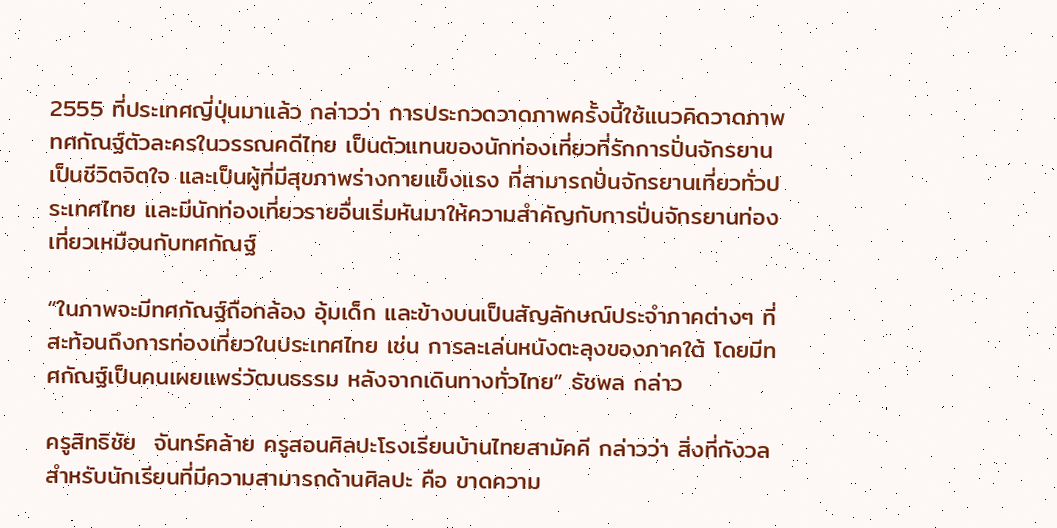2555 ที่ประเทศญี่ปุ่นมาแล้ว กล่าวว่า การประกวดวาดภาพครั้งนี้ใช้แนวคิดวาดภาพทศกัณฐ์ตัวละครในวรรณคดีไทย เป็นตัวแทนของนักท่องเที่ยวที่รักการปั่นจักรยานเป็นชีวิตจิตใจ และเป็นผู้ที่มีสุขภาพร่างกายแข็งแรง ที่สามารถปั่นจักรยานเที่ยวทั่วประเทศไทย และมีนักท่องเที่ยวรายอื่นเริ่มหันมาให้ความสำคัญกับการปั่นจักรยานท่องเที่ยวเหมือนกับทศกัณฐ์

“ในภาพจะมีทศกัณฐ์ถือกล้อง อุ้มเด็ก และข้างบนเป็นสัญลักษณ์ประจำภาคต่างๆ ที่สะท้อนถึงการท่องเที่ยวในประเทศไทย เช่น การละเล่นหนังตะลุงของภาคใต้ โดยมีทศกัณฐ์เป็นคนเผยแพร่วัฒนธรรม หลังจากเดินทางทั่วไทย” ธัชพล กล่าว

ครูสิทธิชัย  จันทร์คล้าย ครูสอนศิลปะโรงเรียนบ้านไทยสามัคคี กล่าวว่า สิ่งที่กังวลสำหรับนักเรียนที่มีความสามารถด้านศิลปะ คือ ขาดความ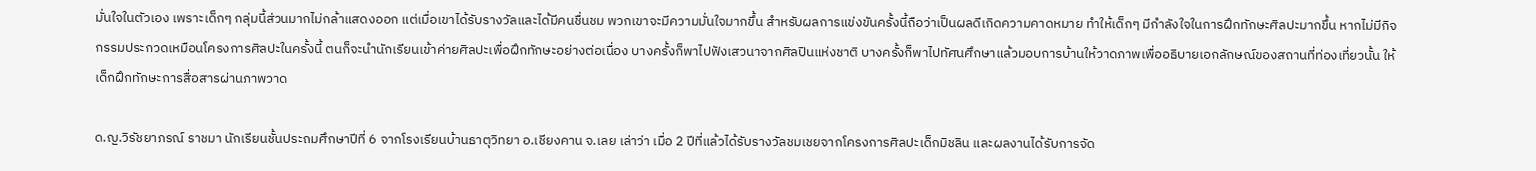มั่นใจในตัวเอง เพราะเด็กๆ กลุ่มนี้ส่วนมากไม่กล้าแสดงออก แต่เมื่อเขาได้รับรางวัลและได้มีคนชื่นชม พวกเขาจะมีความมั่นใจมากขึ้น สำหรับผลการแข่งขันครั้งนี้ถือว่าเป็นผลดีเกิดความคาดหมาย ทำให้เด็กๆ มีกำลังใจในการฝึกทักษะศิลปะมากขึ้น หากไม่มีกิจกรรมประกวดเหมือนโครงการศิลปะในครั้งนี้ ตนก็จะนำนักเรียนเข้าค่ายศิลปะเพื่อฝึกทักษะอย่างต่อเนื่อง บางครั้งก็พาไปฟังเสวนาจากศิลปินแห่งชาติ บางครั้งก็พาไปทัศนศึกษาแล้วมอบการบ้านให้วาดภาพเพื่ออธิบายเอกลักษณ์ของสถานที่ท่องเที่ยวนั้น ให้เด็กฝึกทักษะการสื่อสารผ่านภาพวาด

ด.ญ.วิรัชยาภรณ์ ราชมา นักเรียนชั้นประถมศึกษาปีที่ 6 จากโรงเรียนบ้านธาตุวิทยา อ.เชียงคาน จ.เลย เล่าว่า เมื่อ 2 ปีที่แล้วได้รับรางวัลชมเชยจากโครงการศิลปะเด็กมิชลิน และผลงานได้รับการจัด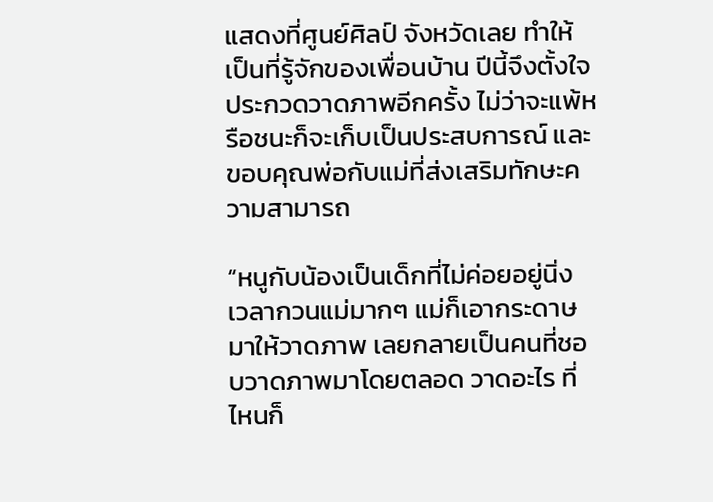แสดงที่ศูนย์ศิลป์ จังหวัดเลย ทำให้เป็นที่รู้จักของเพื่อนบ้าน ปีนี้จึงตั้งใจประกวดวาดภาพอีกครั้ง ไม่ว่าจะแพ้หรือชนะก็จะเก็บเป็นประสบการณ์ และขอบคุณพ่อกับแม่ที่ส่งเสริมทักษะความสามารถ

“หนูกับน้องเป็นเด็กที่ไม่ค่อยอยู่นิ่ง เวลากวนแม่มากๆ แม่ก็เอากระดาษมาให้วาดภาพ เลยกลายเป็นคนที่ชอบวาดภาพมาโดยตลอด วาดอะไร ที่ไหนก็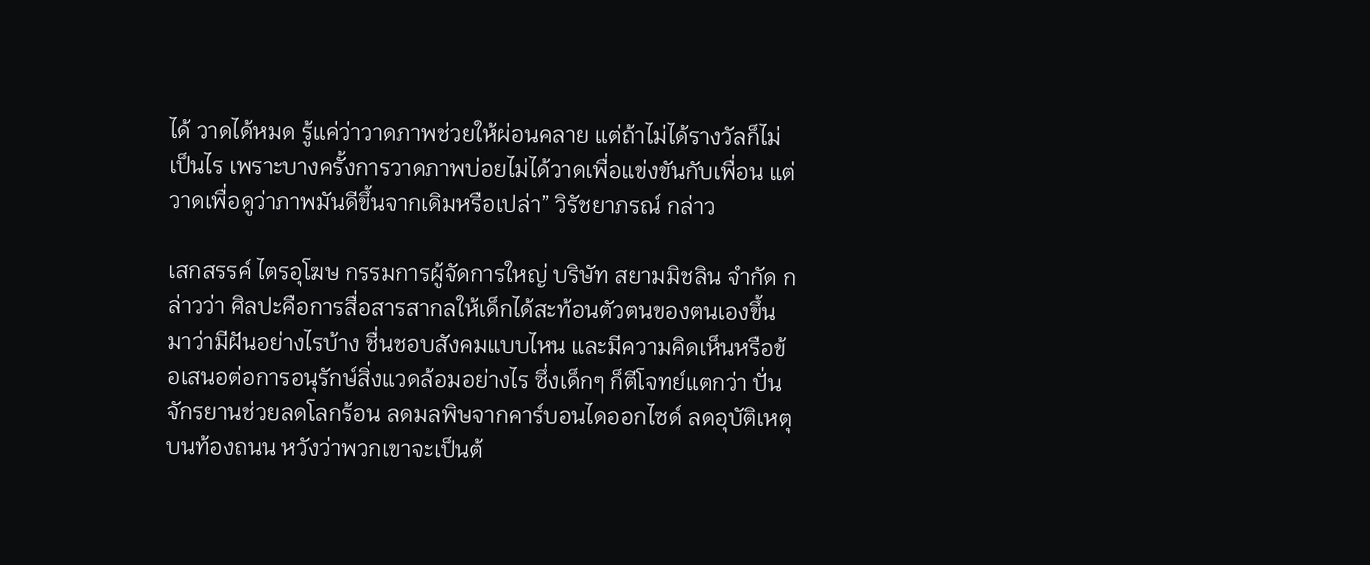ได้ วาดได้หมด รู้แค่ว่าวาดภาพช่วยให้ผ่อนคลาย แต่ถ้าไม่ได้รางวัลก็ไม่เป็นไร เพราะบางครั้งการวาดภาพบ่อยไม่ได้วาดเพื่อแข่งขันกับเพื่อน แต่วาดเพื่อดูว่าภาพมันดีขึ้นจากเดิมหรือเปล่า” วิรัชยาภรณ์ กล่าว

เสกสรรค์ ไตรอุโฆษ กรรมการผู้จัดการใหญ่ บริษัท สยามมิชลิน จำกัด กล่าวว่า ศิลปะคือการสื่อสารสากลให้เด็กได้สะท้อนตัวตนของตนเองขึ้นมาว่ามีฝันอย่างไรบ้าง ชื่นชอบสังคมแบบไหน และมีความคิดเห็นหรือข้อเสนอต่อการอนุรักษ์สิ่งแวดล้อมอย่างไร ซึ่งเด็กๆ ก็ตีโจทย์แตกว่า ปั่นจักรยานช่วยลดโลกร้อน ลดมลพิษจากคาร์บอนไดออกไซด์ ลดอุบัติเหตุบนท้องถนน หวังว่าพวกเขาจะเป็นต้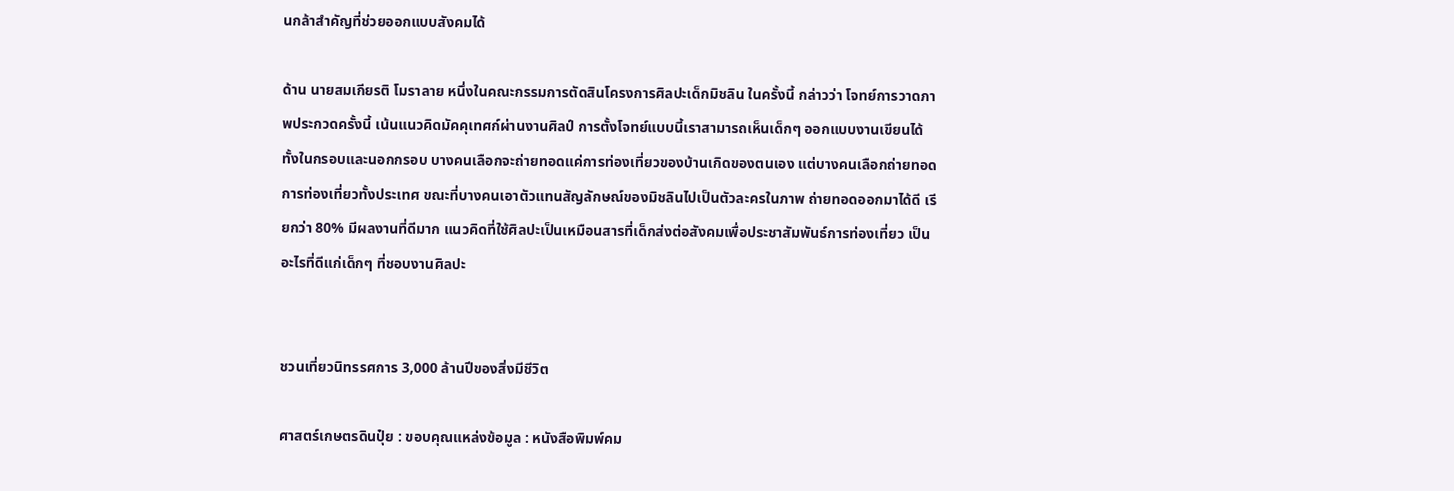นกล้าสำคัญที่ช่วยออกแบบสังคมได้

ด้าน นายสมเกียรติ โมราลาย หนึ่งในคณะกรรมการตัดสินโครงการศิลปะเด็กมิชลิน ในครั้งนี้ กล่าวว่า โจทย์การวาดภาพประกวดครั้งนี้ เน้นแนวคิดมัคคุเทศก์ผ่านงานศิลป์ การตั้งโจทย์แบบนี้เราสามารถเห็นเด็กๆ ออกแบบงานเขียนได้ทั้งในกรอบและนอกกรอบ บางคนเลือกจะถ่ายทอดแค่การท่องเที่ยวของบ้านเกิดของตนเอง แต่บางคนเลือกถ่ายทอดการท่องเที่ยวทั้งประเทศ ขณะที่บางคนเอาตัวแทนสัญลักษณ์ของมิชลินไปเป็นตัวละครในภาพ ถ่ายทอดออกมาได้ดี เรียกว่า 80% มีผลงานที่ดีมาก แนวคิดที่ใช้ศิลปะเป็นเหมือนสารที่เด็กส่งต่อสังคมเพื่อประชาสัมพันธ์การท่องเที่ยว เป็นอะไรที่ดีแก่เด็กๆ ที่ชอบงานศิลปะ


ชวนเที่ยวนิทรรศการ 3,000 ล้านปีของสิ่งมีชีวิต

ศาสตร์เกษตรดินปุ๋ย : ขอบคุณแหล่งข้อมูล : หนังสือพิมพ์คม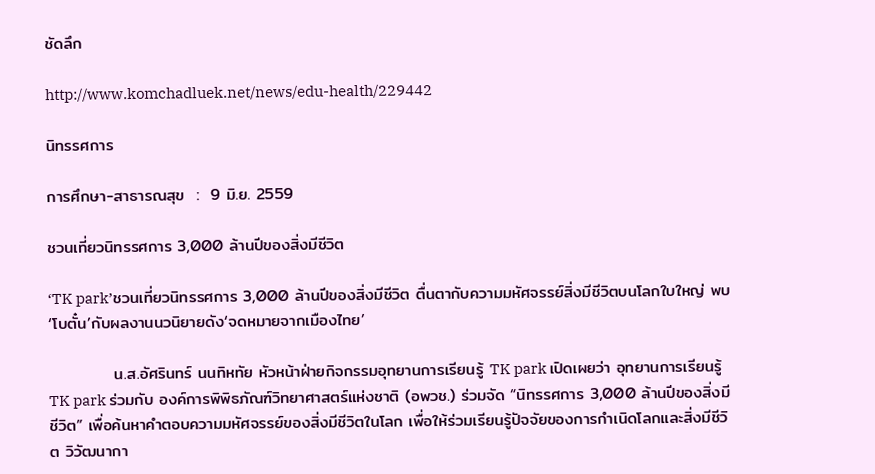ชัดลึก

http://www.komchadluek.net/news/edu-health/229442

นิทรรศการ

การศึกษา-สาธารณสุข  :  9 มิ.ย. 2559

ชวนเที่ยวนิทรรศการ 3,000 ล้านปีของสิ่งมีชีวิต

‘TK park’ชวนเที่ยวนิทรรศการ 3,000 ล้านปีของสิ่งมีชีวิต ตื่นตากับความมหัศจรรย์สิ่งมีชีวิตบนโลกใบใหญ่ พบ ‘โบตั๋น’กับผลงานนวนิยายดัง‘จดหมายจากเมืองไทย’

           น.ส.อัศรินทร์ นนทิหทัย หัวหน้าฝ่ายกิจกรรมอุทยานการเรียนรู้ TK park เปิดเผยว่า อุทยานการเรียนรู้ TK park ร่วมกับ องค์การพิพิธภัณฑ์วิทยาศาสตร์แห่งชาติ (อพวช.) ร่วมจัด “นิทรรศการ 3,000 ล้านปีของสิ่งมีชีวิต” เพื่อค้นหาคำตอบความมหัศจรรย์ของสิ่งมีชีวิตในโลก เพื่อให้ร่วมเรียนรู้ปัจจัยของการกำเนิดโลกและสิ่งมีชีวิต วิวัฒนากา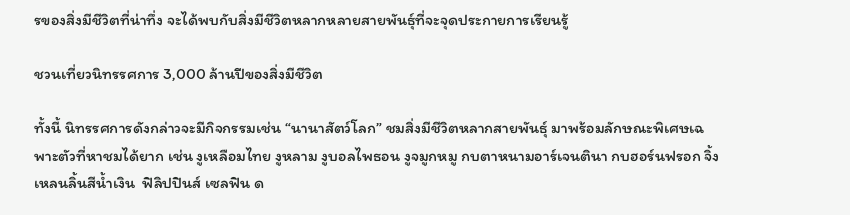รของสิ่งมีชีวิตที่น่าทึ่ง จะได้พบกับสิ่งมีชีวิตหลากหลายสายพันธุ์ที่จะจุดประกายการเรียนรู้

ชวนเที่ยวนิทรรศการ 3,000 ล้านปีของสิ่งมีชีวิต

ทั้งนี้ นิทรรศการดังกล่าวจะมีกิจกรรมเช่น “นานาสัตว์โลก” ชมสิ่งมีชีวิตหลากสายพันธุ์ มาพร้อมลักษณะพิเศษเฉพาะตัวที่หาชมได้ยาก เช่น งูเหลือมไทย งูหลาม งูบอลไพธอน งูจมูกหมู กบตาหนามอาร์เจนตินา กบฮอร์นฟรอก จิ้งเหลนลิ้นสีน้ำเงิน  ฟิลิปปินส์ เซลฟิน ด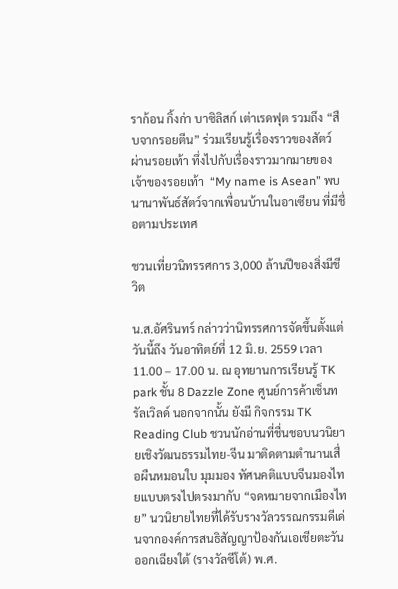ราก้อน กิ้งก่า บาซิลิสก์ เต่าเรดฟุต รวมถึง “สืบจากรอยตีน” ร่วมเรียนรู้เรื่องราวของสัตว์ผ่านรอยเท้า ทึ่งไปกับเรื่องราวมากมายของเจ้าของรอยเท้า  “My name is Asean” พบนานาพันธ์สัตว์จากเพื่อนบ้านในอาเซียน ที่มีชื่อตามประเทศ

ชวนเที่ยวนิทรรศการ 3,000 ล้านปีของสิ่งมีชีวิต

น.ส.อัศรินทร์ กล่าวว่านิทรรศการจัดขึ้นตั้งแต่วันนี้ถึง วันอาทิตย์ที่ 12 มิ.ย. 2559 เวลา 11.00 – 17.00 น. ณ อุทยานการเรียนรู้ TK park ชั้น 8 Dazzle Zone ศูนย์การค้าเซ็นทรัลเวิลด์ นอกจากนั้น ยังมี กิจกรรม TK Reading Club ชวนนักอ่านที่ชื่นชอบนวนิยายเชิงวัฒนธรรมไทย-จีน มาติดตามตำนานเสื่อผืนหมอนใบ มุมมอง ทัศนคติแบบจีนมองไทยแบบตรงไปตรงมากับ “จดหมายจากเมืองไทย” นวนิยายไทยที่ได้รับรางวัลวรรณกรรมดีเด่นจากองค์การสนธิสัญญาป้องกันเอเชียตะวันออกเฉียงใต้ (รางวัลซีโต้) พ.ศ.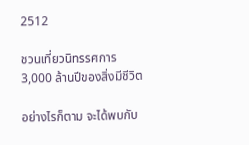2512

ชวนเที่ยวนิทรรศการ 3,000 ล้านปีของสิ่งมีชีวิต

อย่างไรก็ตาม จะได้พบกับ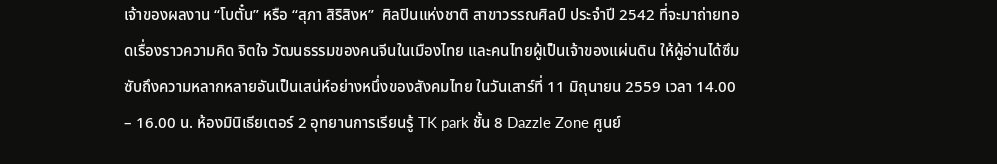เจ้าของผลงาน “โบตั๋น” หรือ “สุภา สิริสิงห”  ศิลปินแห่งชาติ สาขาวรรณศิลป์ ประจำปี 2542 ที่จะมาถ่ายทอดเรื่องราวความคิด จิตใจ วัฒนธรรมของคนจีนในเมืองไทย และคนไทยผู้เป็นเจ้าของแผ่นดิน ให้ผู้อ่านได้ซึมซับถึงความหลากหลายอันเป็นเสน่ห์อย่างหนึ่งของสังคมไทย ในวันเสาร์ที่ 11 มิถุนายน 2559 เวลา 14.00 – 16.00 น. ห้องมินิเธียเตอร์ 2 อุทยานการเรียนรู้ TK park ชั้น 8 Dazzle Zone ศูนย์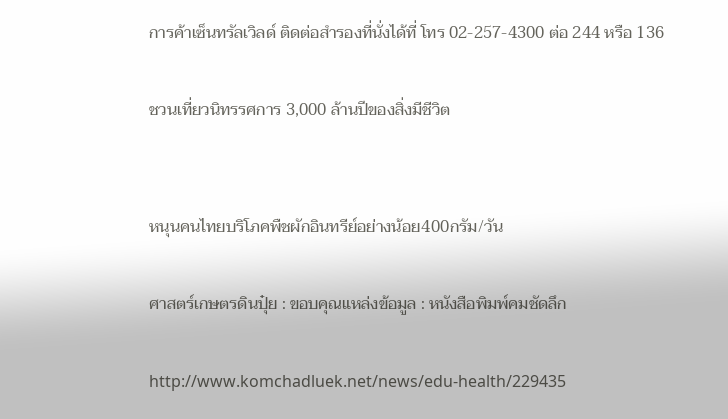การค้าเซ็นทรัลเวิลด์ ติดต่อสำรองที่นั่งได้ที่ โทร 02-257-4300 ต่อ 244 หรือ 136

ชวนเที่ยวนิทรรศการ 3,000 ล้านปีของสิ่งมีชีวิต


หนุนคนไทยบริโภคพืชผักอินทรีย์อย่างน้อย400กรัม/วัน

ศาสตร์เกษตรดินปุ๋ย : ขอบคุณแหล่งข้อมูล : หนังสือพิมพ์คมชัดลึก

http://www.komchadluek.net/news/edu-health/229435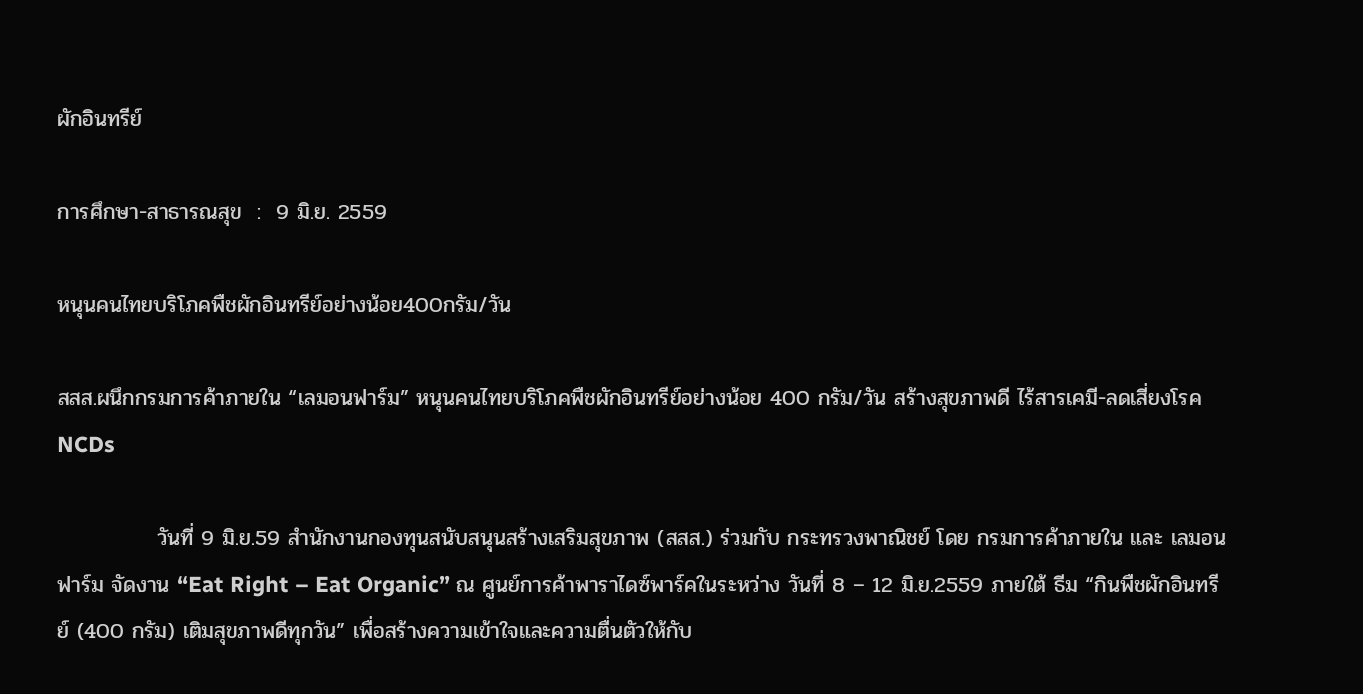ผักอินทรีย์

การศึกษา-สาธารณสุข  :  9 มิ.ย. 2559

หนุนคนไทยบริโภคพืชผักอินทรีย์อย่างน้อย400กรัม/วัน

สสส.ผนึกกรมการค้าภายใน “เลมอนฟาร์ม” หนุนคนไทยบริโภคพืชผักอินทรีย์อย่างน้อย 400 กรัม/วัน สร้างสุขภาพดี ไร้สารเคมี-ลดเสี่ยงโรค NCDs

             วันที่ 9 มิ.ย.59 สำนักงานกองทุนสนับสนุนสร้างเสริมสุขภาพ (สสส.) ร่วมกับ กระทรวงพาณิชย์ โดย กรมการค้าภายใน และ เลมอนฟาร์ม จัดงาน “Eat Right – Eat Organic” ณ ศูนย์การค้าพาราไดซ์พาร์คในระหว่าง วันที่ 8 – 12 มิ.ย.2559 ภายใต้ ธีม “กินพืชผักอินทรีย์ (400 กรัม) เติมสุขภาพดีทุกวัน” เพื่อสร้างความเข้าใจและความตื่นตัวให้กับ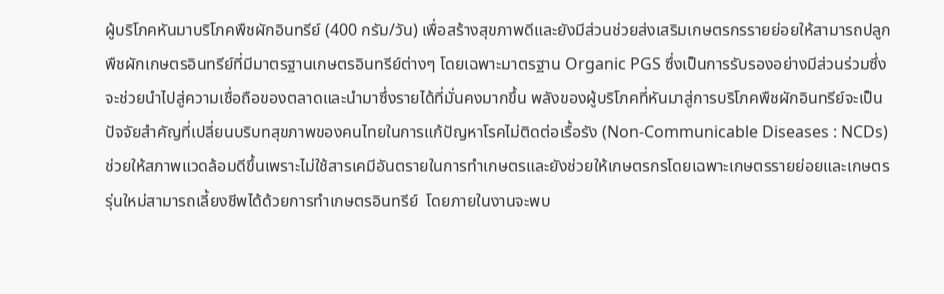ผู้บริโภคหันมาบริโภคพืชผักอินทรีย์ (400 กรัม/วัน) เพื่อสร้างสุขภาพดีและยังมีส่วนช่วยส่งเสริมเกษตรกรรายย่อยให้สามารถปลูกพืชผักเกษตรอินทรีย์ที่มีมาตรฐานเกษตรอินทรีย์ต่างๆ โดยเฉพาะมาตรฐาน Organic PGS ซึ่งเป็นการรับรองอย่างมีส่วนร่วมซึ่งจะช่วยนำไปสู่ความเชื่อถือของตลาดและนำมาซึ่งรายได้ที่มั่นคงมากขึ้น พลังของผู้บริโภคที่หันมาสู่การบริโภคพืชผักอินทรีย์จะเป็นปัจจัยสำคัญที่เปลี่ยนบริบทสุขภาพของคนไทยในการแก้ปัญหาโรคไม่ติดต่อเรื้อรัง (Non-Communicable Diseases : NCDs) ช่วยให้สภาพแวดล้อมดีขึ้นเพราะไม่ใช้สารเคมีอันตรายในการทำเกษตรและยังช่วยให้เกษตรกรโดยเฉพาะเกษตรรายย่อยและเกษตรรุ่นใหม่สามารถเลี้ยงชีพได้ด้วยการทำเกษตรอินทรีย์  โดยภายในงานจะพบ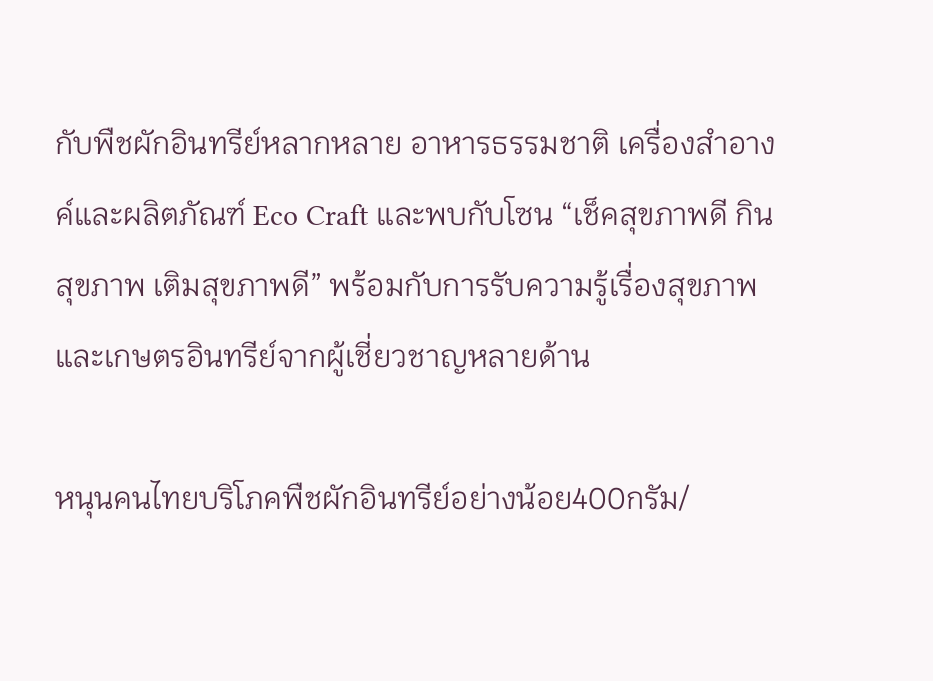กับพืชผักอินทรีย์หลากหลาย อาหารธรรมชาติ เครื่องสำอางค์และผลิตภัณฑ์ Eco Craft และพบกับโซน “เช็คสุขภาพดี กินสุขภาพ เติมสุขภาพดี” พร้อมกับการรับความรู้เรื่องสุขภาพและเกษตรอินทรีย์จากผู้เชี่ยวชาญหลายด้าน

หนุนคนไทยบริโภคพืชผักอินทรีย์อย่างน้อย400กรัม/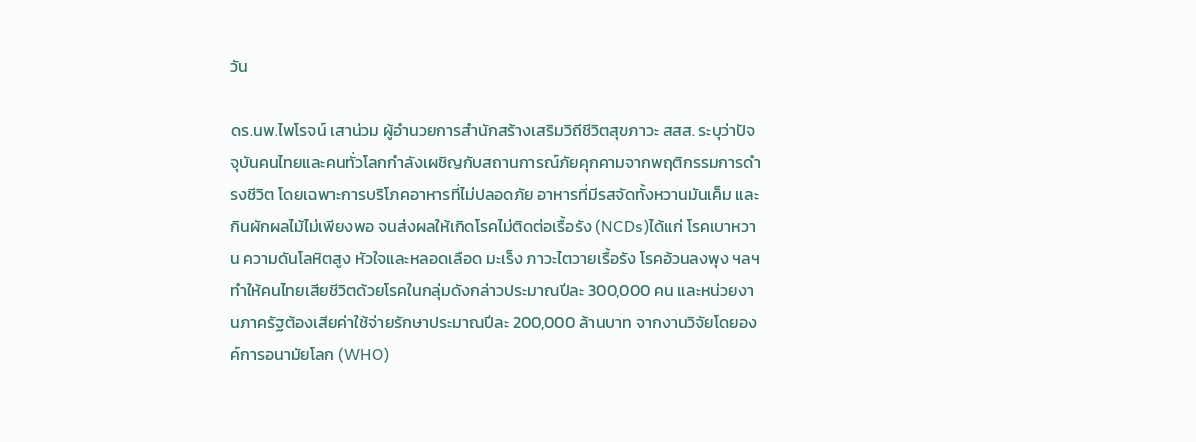วัน

ดร.นพ.ไพโรจน์ เสาน่วม ผู้อำนวยการสำนักสร้างเสริมวิถีชีวิตสุขภาวะ สสส. ระบุว่าปัจจุบันคนไทยและคนทั่วโลกกำลังเผชิญกับสถานการณ์ภัยคุกคามจากพฤติกรรมการดำรงชีวิต โดยเฉพาะการบริโภคอาหารที่ไม่ปลอดภัย อาหารที่มีรสจัดทั้งหวานมันเค็ม และกินผักผลไม้ไม่เพียงพอ จนส่งผลให้เกิดโรคไม่ติดต่อเรื้อรัง (NCDs)ได้แก่ โรคเบาหวาน ความดันโลหิตสูง หัวใจและหลอดเลือด มะเร็ง ภาวะไตวายเรื้อรัง โรคอ้วนลงพุง ฯลฯ ทำให้คนไทยเสียชีวิตด้วยโรคในกลุ่มดังกล่าวประมาณปีละ 300,000 คน และหน่วยงานภาครัฐต้องเสียค่าใช้จ่ายรักษาประมาณปีละ 200,000 ล้านบาท จากงานวิจัยโดยองค์การอนามัยโลก (WHO)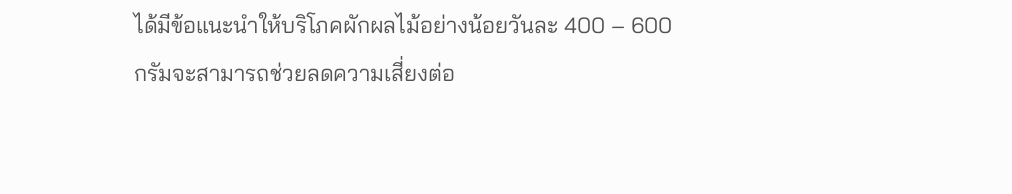ได้มีข้อแนะนำให้บริโภคผักผลไม้อย่างน้อยวันละ 400 – 600 กรัมจะสามารถช่วยลดความเสี่ยงต่อ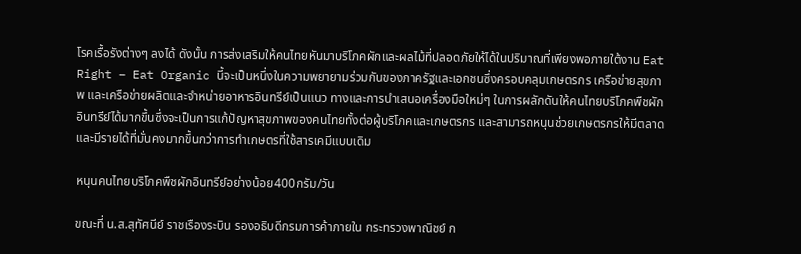โรคเรื้อรังต่างๆ ลงได้ ดังนั้น การส่งเสริมให้คนไทยหันมาบริโภคผักและผลไม้ที่ปลอดภัยให้ได้ในปริมาณที่เพียงพอภายใต้งาน Eat Right – Eat Organic นี้จะเป็นหนึ่งในความพยายามร่วมกันของภาครัฐและเอกชนซึ่งครอบคลุมเกษตรกร เครือข่ายสุขภาพ และเครือข่ายผลิตและจำหน่ายอาหารอินทรีย์เป็นแนว ทางและการนำเสนอเครื่องมือใหม่ๆ ในการผลักดันให้คนไทยบริโภคพืชผักอินทรีย์ได้มากขึ้นซึ่งจะเป็นการแก้ปัญหาสุขภาพของคนไทยทั้งต่อผู้บริโภคและเกษตรกร และสามารถหนุนช่วยเกษตรกรให้มีตลาดและมีรายได้ที่มั่นคงมากขึ้นกว่าการทำเกษตรที่ใช้สารเคมีแบบเดิม

หนุนคนไทยบริโภคพืชผักอินทรีย์อย่างน้อย400กรัม/วัน

ขณะที่ น.ส.สุทัศนีย์ ราชเรืองระบิน รองอธิบดีกรมการค้าภายใน กระทรวงพาณิชย์ ก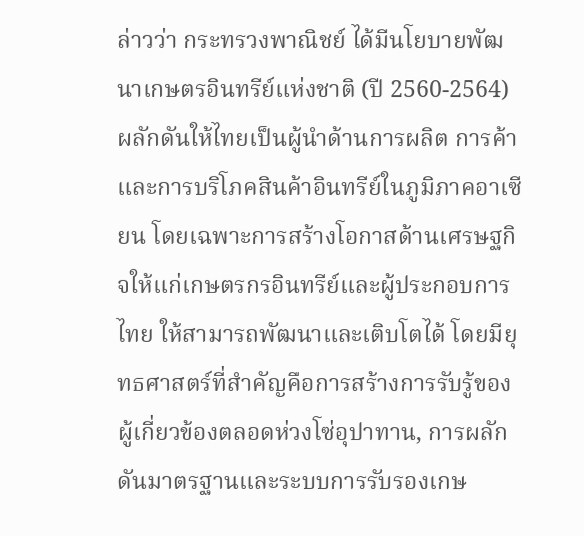ล่าวว่า กระทรวงพาณิชย์ ได้มีนโยบายพัฒนาเกษตรอินทรีย์แห่งชาติ (ปี 2560-2564) ผลักดันให้ไทยเป็นผู้นำด้านการผลิต การค้าและการบริโภคสินค้าอินทรีย์ในภูมิภาคอาเซียน โดยเฉพาะการสร้างโอกาสด้านเศรษฐกิจให้แก่เกษตรกรอินทรีย์และผู้ประกอบการไทย ให้สามารถพัฒนาและเติบโตได้ โดยมียุทธศาสตร์ที่สำคัญคือการสร้างการรับรู้ของผู้เกี่ยวข้องตลอดห่วงโซ่อุปาทาน, การผลักดันมาตรฐานและระบบการรับรองเกษ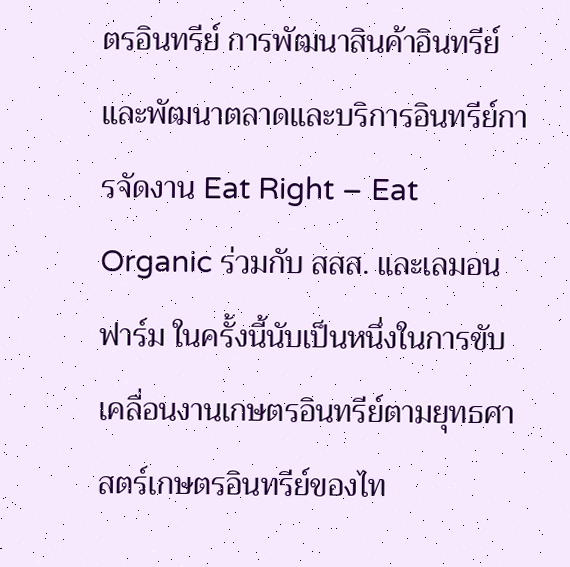ตรอินทรีย์ การพัฒนาสินค้าอินทรีย์และพัฒนาตลาดและบริการอินทรีย์การจัดงาน Eat Right – Eat Organic ร่วมกับ สสส. และเลมอนฟาร์ม ในครั้งนี้นับเป็นหนึ่งในการขับเคลื่อนงานเกษตรอินทรีย์ตามยุทธศาสตร์เกษตรอินทรีย์ของไท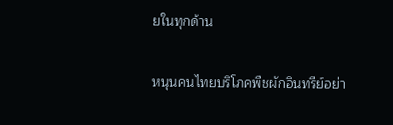ยในทุกด้าน

หนุนคนไทยบริโภคพืชผักอินทรีย์อย่า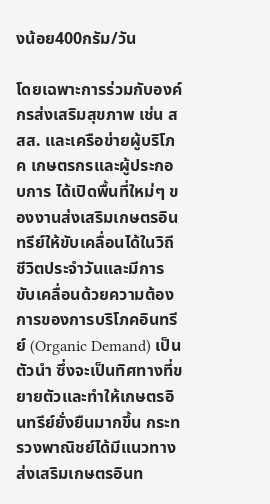งน้อย400กรัม/วัน

โดยเฉพาะการร่วมกับองค์กรส่งเสริมสุขภาพ เช่น สสส. และเครือข่ายผู้บริโภค เกษตรกรและผู้ประกอบการ ได้เปิดพื้นที่ใหม่ๆ ของงานส่งเสริมเกษตรอินทรีย์ให้ขับเคลื่อนได้ในวิถีชีวิตประจำวันและมีการขับเคลื่อนด้วยความต้องการของการบริโภคอินทรีย์ (Organic Demand) เป็นตัวนำ ซึ่งจะเป็นทิศทางที่ขยายตัวและทำให้เกษตรอินทรีย์ยั่งยืนมากขึ้น กระทรวงพาณิชย์ได้มีแนวทางส่งเสริมเกษตรอินท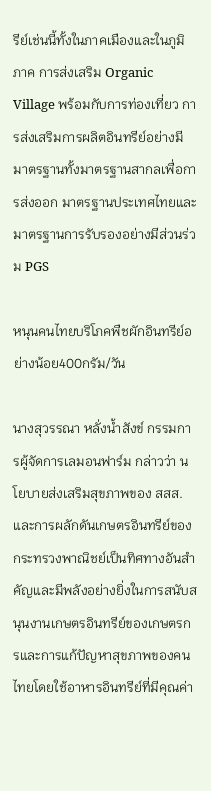รีย์เช่นนี้ทั้งในภาคเมืองและในภูมิภาค การส่งเสริม Organic Village พร้อมกับการท่องเที่ยว การส่งเสริมการผลิตอินทรีย์อย่างมีมาตรฐานทั้งมาตรฐานสากลเพื่อการส่งออก มาตรฐานประเทศไทยและมาตรฐานการรับรองอย่างมีส่วนร่วม PGS

หนุนคนไทยบริโภคพืชผักอินทรีย์อย่างน้อย400กรัม/วัน

นางสุวรรณา หลั่งน้ำสังข์ กรรมการผู้จัดการเลมอนฟาร์ม กล่าวว่า นโยบายส่งเสริมสุขภาพของ สสส.และการผลักดันเกษตรอินทรีย์ของกระทรวงพาณิชย์เป็นทิศทางอันสำคัญและมีพลังอย่างยิ่งในการสนับสนุนงานเกษตรอินทรีย์ของเกษตรกรและการแก้ปัญหาสุขภาพของคนไทยโดยใช้อาหารอินทรีย์ที่มีคุณค่า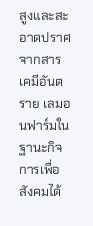สูงและสะอาดปราศจากสารเคมีอันตราย เลมอนฟาร์มในฐานะกิจการเพื่อสังคมได้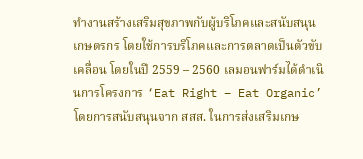ทำงานสร้างเสริมสุขภาพกับผู้บริโภคและสนับสนุนเกษตรกร โดยใช้การบริโภคและการตลาดเป็นตัวขับเคลื่อน โดยในปี 2559 – 2560 เลมอนฟาร์มได้ดำเนินการโครงการ ‘Eat Right – Eat Organic’โดยการสนับสนุนจาก สสส. ในการส่งเสริมเกษ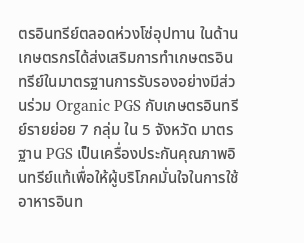ตรอินทรีย์ตลอดห่วงโซ่อุปทาน ในด้านเกษตรกรได้ส่งเสริมการทำเกษตรอินทรีย์ในมาตรฐานการรับรองอย่างมีส่วนร่วม Organic PGS กับเกษตรอินทรีย์รายย่อย 7 กลุ่ม ใน 5 จังหวัด มาตรฐาน PGS เป็นเครื่องประกันคุณภาพอินทรีย์แท้เพื่อให้ผู้บริโภคมั่นใจในการใช้อาหารอินท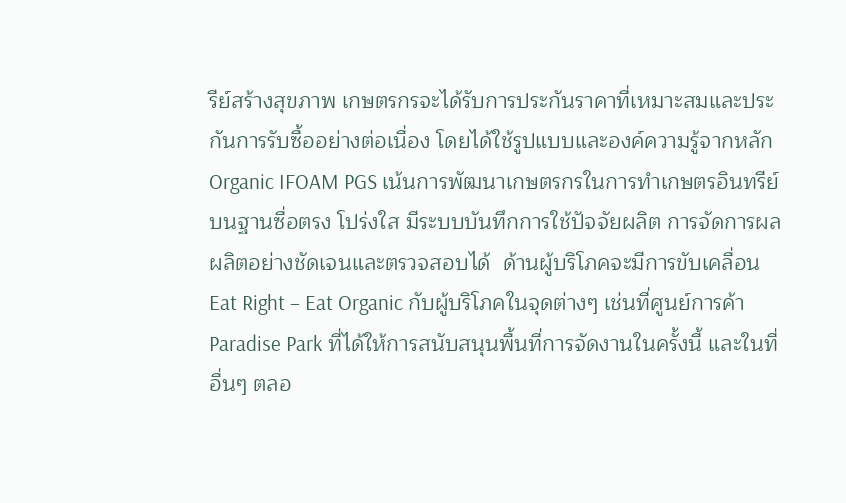รีย์สร้างสุขภาพ เกษตรกรจะได้รับการประกันราคาที่เหมาะสมและประกันการรับซื้ออย่างต่อเนื่อง โดยได้ใช้รูปแบบและองค์ความรู้จากหลัก Organic IFOAM PGS เน้นการพัฒนาเกษตรกรในการทำเกษตรอินทรีย์ บนฐานซื่อตรง โปร่งใส มีระบบบันทึกการใช้ปัจจัยผลิต การจัดการผลผลิตอย่างชัดเจนและตรวจสอบได้  ด้านผู้บริโภคจะมีการขับเคลื่อน Eat Right – Eat Organic กับผู้บริโภคในจุดต่างๆ เช่นที่ศูนย์การค้า Paradise Park ที่ได้ให้การสนับสนุนพื้นที่การจัดงานในครั้งนี้ และในที่อื่นๆ ตลอ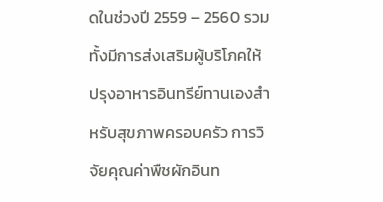ดในช่วงปี 2559 – 2560 รวมทั้งมีการส่งเสริมผู้บริโภคให้ปรุงอาหารอินทรีย์ทานเองสำหรับสุขภาพครอบครัว การวิจัยคุณค่าพืชผักอินท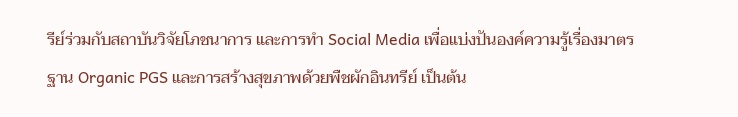รีย์ร่วมกับสถาบันวิจัยโภชนาการ และการทำ Social Media เพื่อแบ่งปันองค์ความรู้เรื่องมาตรฐาน Organic PGS และการสร้างสุขภาพด้วยพืชผักอินทรีย์ เป็นต้น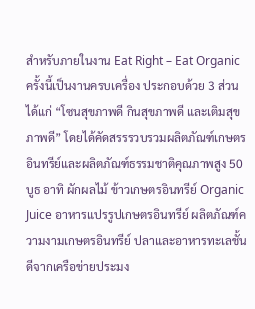สำหรับภายในงาน Eat Right – Eat Organic ครั้งนี้เป็นงานครบเครื่อง ประกอบด้วย 3 ส่วนได้แก่ “โซนสุขภาพดี กินสุขภาพดี และเติมสุขภาพดี” โดยได้คัดสรรรวบรวมผลิตภัณฑ์เกษตรอินทรีย์และผลิตภัณฑ์ธรรมชาติคุณภาพสูง 50 บูธ อาทิ ผักผลไม้ ข้าวเกษตรอินทรีย์ Organic Juice อาหารแปรรูปเกษตรอินทรีย์ ผลิตภัณฑ์ความงามเกษตรอินทรีย์ ปลาและอาหารทะเลชั้นดีจากเครือข่ายประมง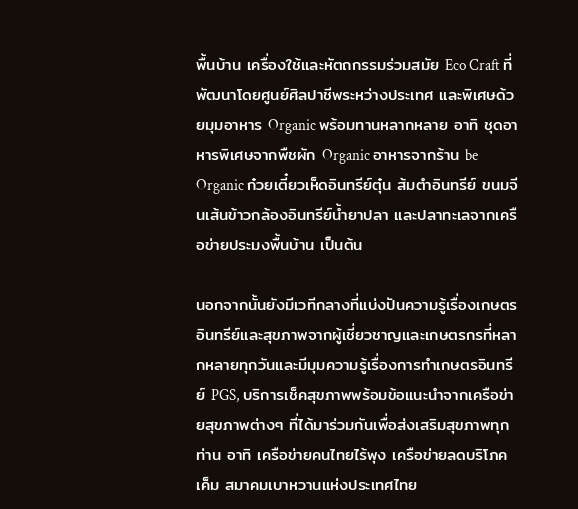พื้นบ้าน เครื่องใช้และหัตถกรรมร่วมสมัย Eco Craft ที่พัฒนาโดยศูนย์ศิลปาชีพระหว่างประเทศ และพิเศษด้วยมุมอาหาร Organic พร้อมทานหลากหลาย อาทิ ชุดอาหารพิเศษจากพืชผัก Organic อาหารจากร้าน be Organic ก๋วยเตี๋ยวเห็ดอินทรีย์ตุ๋น ส้มตำอินทรีย์ ขนมจีนเส้นข้าวกล้องอินทรีย์น้ำยาปลา และปลาทะเลจากเครือข่ายประมงพื้นบ้าน เป็นต้น

นอกจากนั้นยังมีเวทีกลางที่แบ่งปันความรู้เรื่องเกษตรอินทรีย์และสุขภาพจากผู้เชี่ยวชาญและเกษตรกรที่หลากหลายทุกวันและมีมุมความรู้เรื่องการทำเกษตรอินทรีย์ PGS, บริการเช็คสุขภาพพร้อมข้อแนะนำจากเครือข่ายสุขภาพต่างๆ ที่ได้มาร่วมกันเพื่อส่งเสริมสุขภาพทุกท่าน อาทิ เครือข่ายคนไทยไร้พุง เครือข่ายลดบริโภคเค็ม สมาคมเบาหวานแห่งประเทศไทย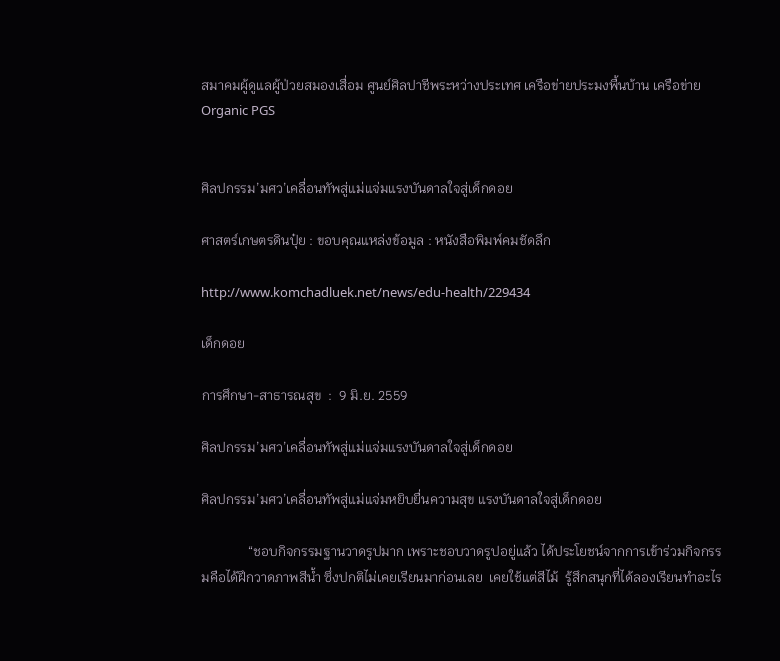สมาคมผู้ดูแลผู้ป่วยสมองเสื่อม ศูนย์ศิลปาชีพระหว่างประเทศ เครือข่ายประมงพื้นบ้าน เครือข่าย Organic PGS


ศิลปกรรม’มศว’เคลื่อนทัพสู่แม่แจ่มแรงบันดาลใจสู่เด็กดอย

ศาสตร์เกษตรดินปุ๋ย : ขอบคุณแหล่งข้อมูล : หนังสือพิมพ์คมชัดลึก

http://www.komchadluek.net/news/edu-health/229434

เด็กดอย

การศึกษา-สาธารณสุข  :  9 มิ.ย. 2559

ศิลปกรรม’มศว’เคลื่อนทัพสู่แม่แจ่มแรงบันดาลใจสู่เด็กดอย

ศิลปกรรม’มศว’เคลื่อนทัพสู่แม่แจ่มหยิบยื่นความสุข แรงบันดาลใจสู่เด็กดอย

              “ชอบกิจกรรมฐานวาดรูปมาก เพราะชอบวาดรูปอยู่แล้ว ได้ประโยชน์จากการเข้าร่วมกิจกรรมคือได้ฝึกวาดภาพสีน้ำ ซึ่งปกติไม่เคยเรียนมาก่อนเลย  เคยใช้แต่สีไม้  รู้สึกสนุกที่ได้ลองเรียนทำอะไร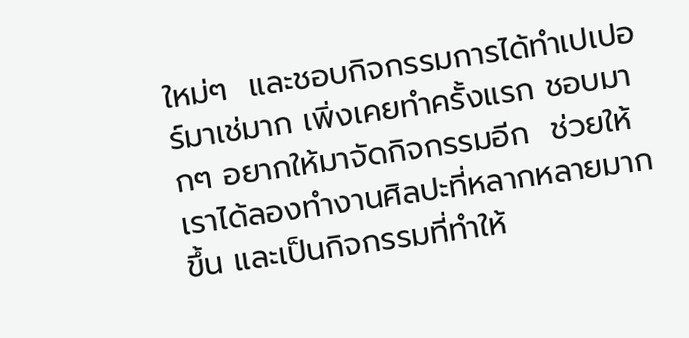ใหม่ๆ  และชอบกิจกรรมการได้ทำเปเปอร์มาเช่มาก เพิ่งเคยทำครั้งแรก ชอบมากๆ อยากให้มาจัดกิจกรรมอีก  ช่วยให้เราได้ลองทำงานศิลปะที่หลากหลายมากขึ้น และเป็นกิจกรรมที่ทำให้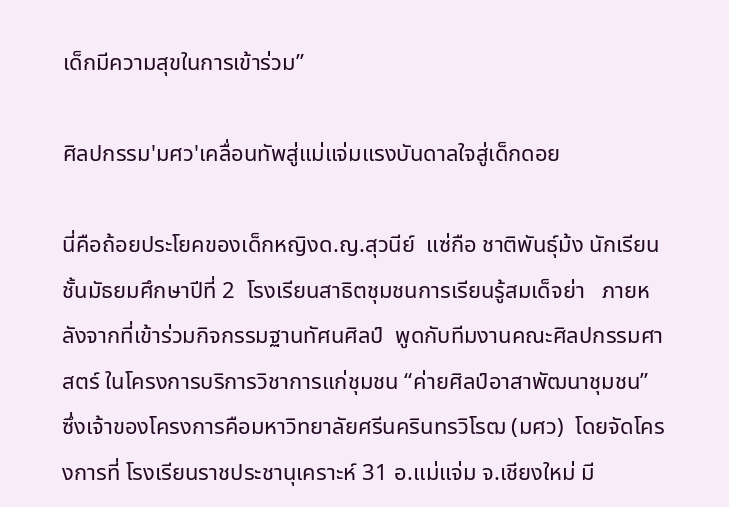เด็กมีความสุขในการเข้าร่วม”

ศิลปกรรม'มศว'เคลื่อนทัพสู่แม่แจ่มแรงบันดาลใจสู่เด็กดอย

นี่คือถ้อยประโยคของเด็กหญิงด.ญ.สุวนีย์  แซ่กือ ชาติพันธุ์ม้ง นักเรียนชั้นมัธยมศึกษาปีที่ 2  โรงเรียนสาธิตชุมชนการเรียนรู้สมเด็จย่า   ภายหลังจากที่เข้าร่วมกิจกรรมฐานทัศนศิลป์  พูดกับทีมงานคณะศิลปกรรมศาสตร์ ในโครงการบริการวิชาการแก่ชุมชน “ค่ายศิลป์อาสาพัฒนาชุมชน” ซึ่งเจ้าของโครงการคือมหาวิทยาลัยศรีนครินทรวิโรฒ (มศว)  โดยจัดโครงการที่ โรงเรียนราชประชานุเคราะห์ 31 อ.แม่แจ่ม จ.เชียงใหม่ มี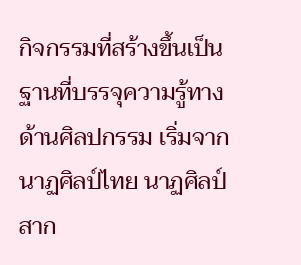กิจกรรมที่สร้างขึ้นเป็นฐานที่บรรจุความรู้ทางด้านศิลปกรรม เริ่มจาก นาฏศิลป์ไทย นาฏศิลป์สาก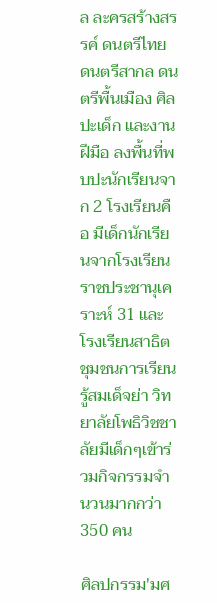ล ละครสร้างสรรค์ ดนตรีไทย ดนตรีสากล ดนตรีพื้นเมือง ศิลปะเด็ก และงานฝีมือ ลงพื้นที่พบปะนักเรียนจาก 2 โรงเรียนคือ มีเด็กนักเรียนจากโรงเรียนราชประชานุเคราะห์ 31 และ โรงเรียนสาธิตชุมชนการเรียนรู้สมเด็จย่า วิทยาลัยโพธิวิชชาลัยมีเด็กๆเข้าร่วมกิจกรรมจำนวนมากกว่า 350 คน

ศิลปกรรม'มศ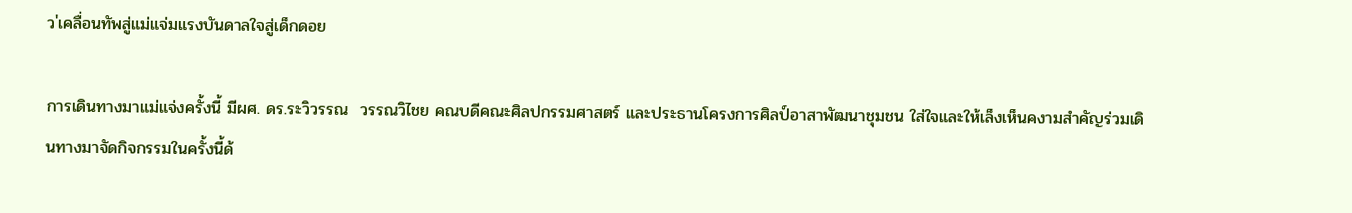ว'เคลื่อนทัพสู่แม่แจ่มแรงบันดาลใจสู่เด็กดอย

การเดินทางมาแม่แจ่งครั้งนี้ มีผศ. ดร.ระวิวรรณ  วรรณวิไชย คณบดีคณะศิลปกรรมศาสตร์ และประธานโครงการศิลป์อาสาพัฒนาชุมชน ใส่ใจและให้เล็งเห็นคงามสำคัญร่วมเดินทางมาจัดกิจกรรมในครั้งนี้ด้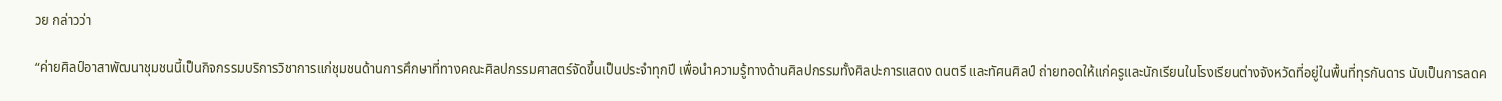วย กล่าวว่า

“ค่ายศิลป์อาสาพัฒนาชุมชนนี้เป็นกิจกรรมบริการวิชาการแก่ชุมชนด้านการศึกษาที่ทางคณะศิลปกรรมศาสตร์จัดขึ้นเป็นประจำทุกปี เพื่อนำความรู้ทางด้านศิลปกรรมทั้งศิลปะการแสดง ดนตรี และทัศนศิลป์ ถ่ายทอดให้แก่ครูและนักเรียนในโรงเรียนต่างจังหวัดที่อยู่ในพื้นที่ทุรกันดาร นับเป็นการลดค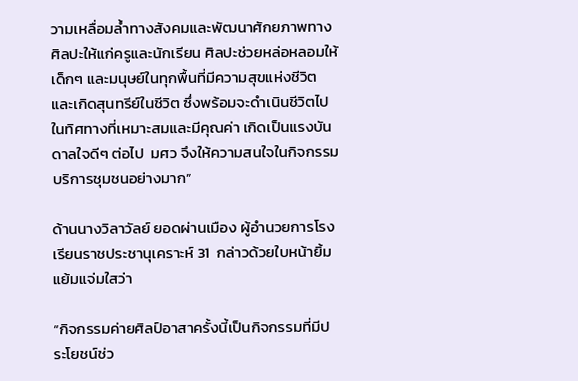วามเหลื่อมล้ำทางสังคมและพัฒนาศักยภาพทางศิลปะให้แก่ครูและนักเรียน ศิลปะช่วยหล่อหลอมให้เด็กๆ และมนุษย์ในทุกพื้นที่มีความสุขแห่งชีวิต และเกิดสุนทรีย์ในชีวิต ซึ่งพร้อมจะดำเนินชีวิตไปในทิศทางที่เหมาะสมและมีคุณค่า เกิดเป็นแรงบันดาลใจดีๆ ต่อไป  มศว จึงให้ความสนใจในกิจกรรมบริการชุมชนอย่างมาก”

ด้านนางวิลาวัลย์ ยอดผ่านเมือง ผู้อำนวยการโรงเรียนราชประชานุเคราะห์ 31  กล่าวด้วยใบหน้ายิ้มแย้มแจ่มใสว่า

“กิจกรรมค่ายศิลป์อาสาครั้งนี้เป็นกิจกรรมที่มีประโยชน์ช่ว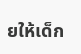ยให้เด็ก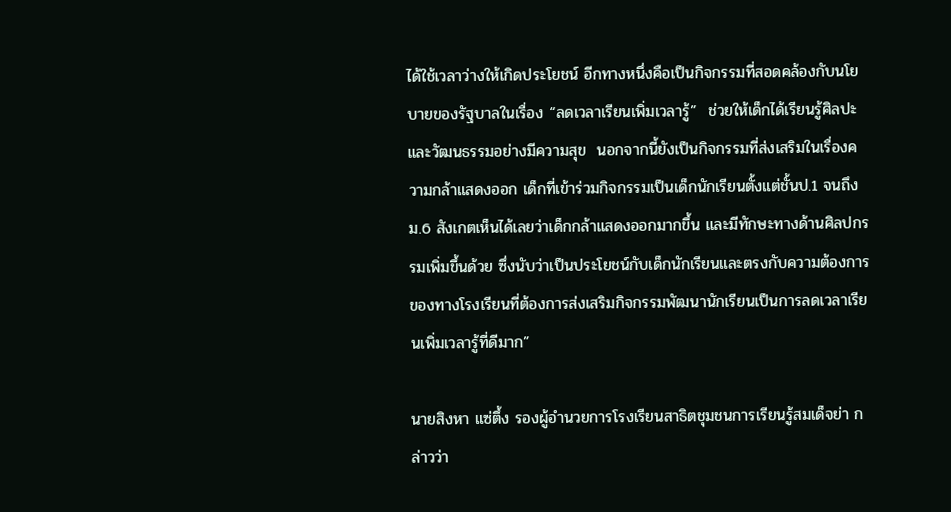ได้ใช้เวลาว่างให้เกิดประโยชน์ อีกทางหนึ่งคือเป็นกิจกรรมที่สอดคล้องกับนโยบายของรัฐบาลในเรื่อง “ลดเวลาเรียนเพิ่มเวลารู้”  ช่วยให้เด็กได้เรียนรู้ศิลปะและวัฒนธรรมอย่างมีความสุข  นอกจากนี้ยังเป็นกิจกรรมที่ส่งเสริมในเรื่องความกล้าแสดงออก เด็กที่เข้าร่วมกิจกรรมเป็นเด็กนักเรียนตั้งแต่ชั้นป.1 จนถึง ม.6 สังเกตเห็นได้เลยว่าเด็กกล้าแสดงออกมากขึ้น และมีทักษะทางด้านศิลปกรรมเพิ่มขึ้นด้วย ซึ่งนับว่าเป็นประโยชน์กับเด็กนักเรียนและตรงกับความต้องการของทางโรงเรียนที่ต้องการส่งเสริมกิจกรรมพัฒนานักเรียนเป็นการลดเวลาเรียนเพิ่มเวลารู้ที่ดีมาก”

นายสิงหา แซ่ตึ้ง รองผู้อำนวยการโรงเรียนสาธิตชุมชนการเรียนรู้สมเด็จย่า กล่าวว่า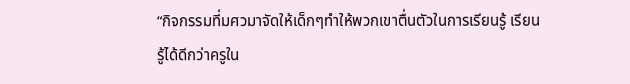“กิจกรรมที่มศวมาจัดให้เด็กๆทำให้พวกเขาตื่นตัวในการเรียนรู้ เรียนรู้ได้ดีกว่าครูใน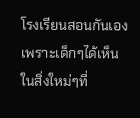โรงเรียนสอนกันเองเพราะเด็กๆได้เห็นในสิ่งใหม่ๆที่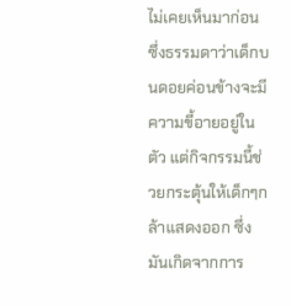ไม่เคยเห็นมาก่อน ซึ่งธรรมดาว่าเด็กบนดอยค่อนข้างจะมีความขี้อายอยู่ในตัว แต่กิจกรรมนี้ช่วยกระตุ้นให้เด็กๆกล้าแสดงออก ซึ่งมันเกิดจากการ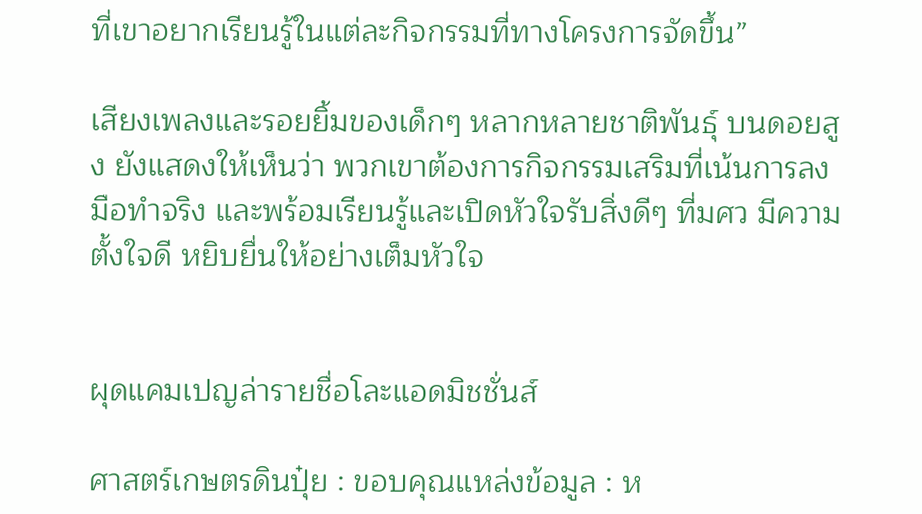ที่เขาอยากเรียนรู้ในแต่ละกิจกรรมที่ทางโครงการจัดขึ้น”

เสียงเพลงและรอยยิ้มของเด็กๆ หลากหลายชาติพันธุ์ บนดอยสูง ยังแสดงให้เห็นว่า พวกเขาต้องการกิจกรรมเสริมที่เน้นการลงมือทำจริง และพร้อมเรียนรู้และเปิดหัวใจรับสิ่งดีๆ ที่มศว มีความตั้งใจดี หยิบยื่นให้อย่างเต็มหัวใจ


ผุดแคมเปญล่ารายชื่อโละแอดมิชชั่นส์

ศาสตร์เกษตรดินปุ๋ย : ขอบคุณแหล่งข้อมูล : ห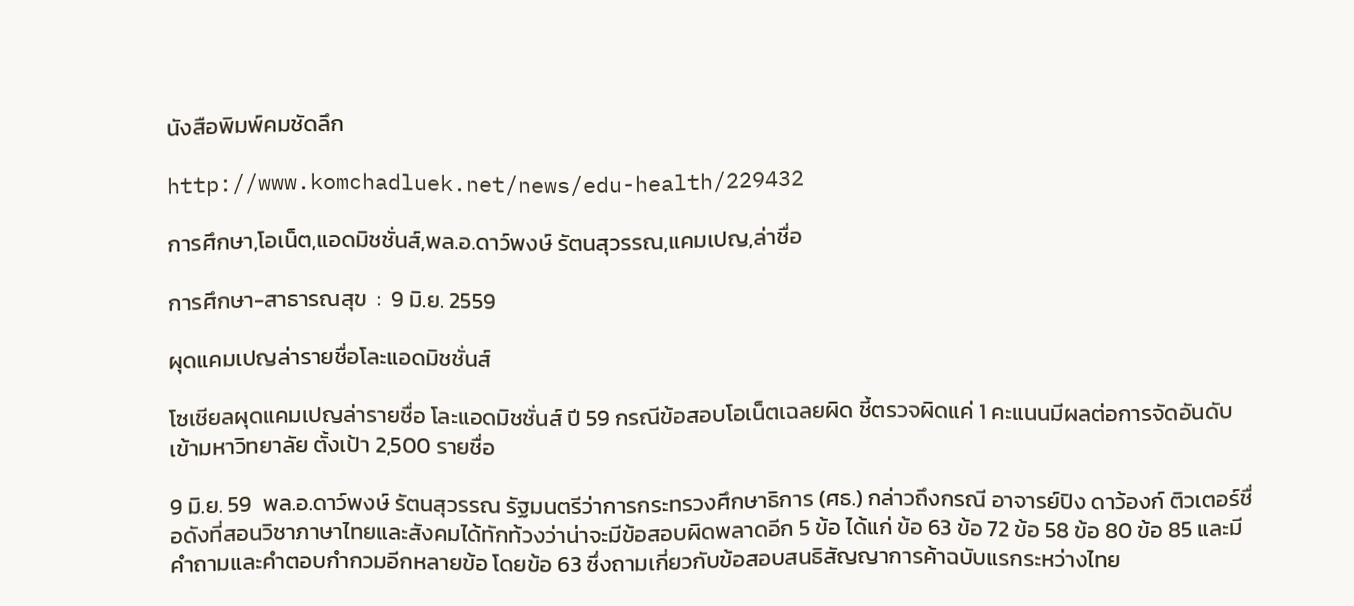นังสือพิมพ์คมชัดลึก

http://www.komchadluek.net/news/edu-health/229432

การศึกษา,โอเน็ต,แอดมิชชั่นส์,พล.อ.ดาว์พงษ์ รัตนสุวรรณ,แคมเปญ,ล่าชื่อ

การศึกษา-สาธารณสุข  :  9 มิ.ย. 2559

ผุดแคมเปญล่ารายชื่อโละแอดมิชชั่นส์

โซเชียลผุดแคมเปญล่ารายชื่อ โละแอดมิชชั่นส์ ปี 59 กรณีข้อสอบโอเน็ตเฉลยผิด ชี้ตรวจผิดแค่ 1 คะแนนมีผลต่อการจัดอันดับเข้ามหาวิทยาลัย ตั้งเป้า 2,500 รายชื่อ

9 มิ.ย. 59  พล.อ.ดาว์พงษ์ รัตนสุวรรณ รัฐมนตรีว่าการกระทรวงศึกษาธิการ (ศธ.) กล่าวถึงกรณี อาจารย์ปิง ดาว้องก์ ติวเตอร์ชื่อดังที่สอนวิชาภาษาไทยและสังคมได้ทักท้วงว่าน่าจะมีข้อสอบผิดพลาดอีก 5 ข้อ ได้แก่ ข้อ 63 ข้อ 72 ข้อ 58 ข้อ 80 ข้อ 85 และมีคำถามและคำตอบกำกวมอีกหลายข้อ โดยข้อ 63 ซึ่งถามเกี่ยวกับข้อสอบสนธิสัญญาการค้าฉบับแรกระหว่างไทย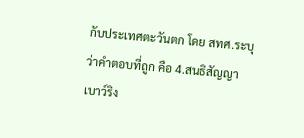กับประเทศตะวันตก โดย สทศ.ระบุว่าคำตอบที่ถูก คือ 4.สนธิสัญญาเบาว์ริง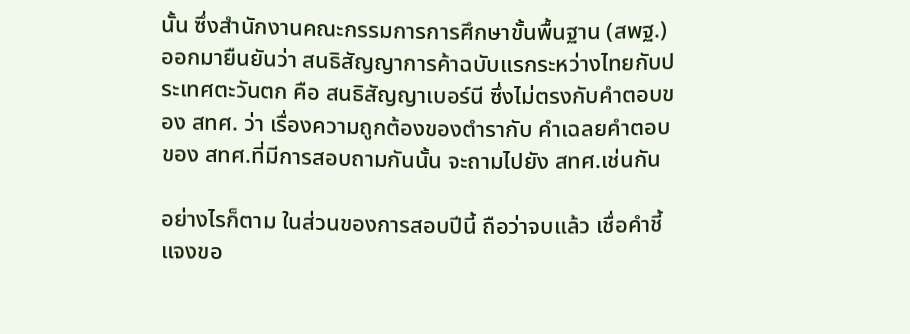นั้น ซึ่งสำนักงานคณะกรรมการการศึกษาขั้นพื้นฐาน (สพฐ.) ออกมายืนยันว่า สนธิสัญญาการค้าฉบับแรกระหว่างไทยกับประเทศตะวันตก คือ สนธิสัญญาเบอร์นี ซึ่งไม่ตรงกับคำตอบของ สทศ. ว่า เรื่องความถูกต้องของตำรากับ คำเฉลยคำตอบของ สทศ.ที่มีการสอบถามกันนั้น จะถามไปยัง สทศ.เช่นกัน

อย่างไรก็ตาม ในส่วนของการสอบปีนี้ ถือว่าจบแล้ว เชื่อคำชี้แจงขอ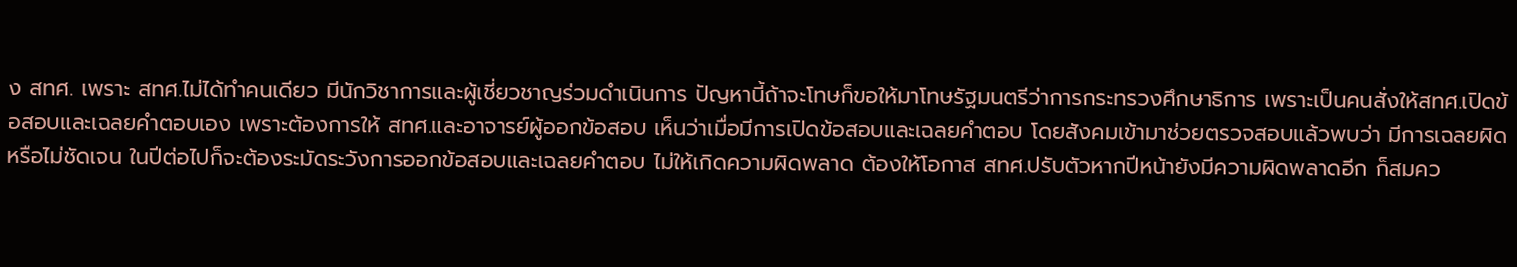ง สทศ. เพราะ สทศ.ไม่ได้ทำคนเดียว มีนักวิชาการและผู้เชี่ยวชาญร่วมดำเนินการ ปัญหานี้ถ้าจะโทษก็ขอให้มาโทษรัฐมนตรีว่าการกระทรวงศึกษาธิการ เพราะเป็นคนสั่งให้สทศ.เปิดข้อสอบและเฉลยคำตอบเอง เพราะต้องการให้ สทศ.และอาจารย์ผู้ออกข้อสอบ เห็นว่าเมื่อมีการเปิดข้อสอบและเฉลยคำตอบ โดยสังคมเข้ามาช่วยตรวจสอบแล้วพบว่า มีการเฉลยผิด หรือไม่ชัดเจน ในปีต่อไปก็จะต้องระมัดระวังการออกข้อสอบและเฉลยคำตอบ ไม่ให้เกิดความผิดพลาด ต้องให้โอกาส สทศ.ปรับตัวหากปีหน้ายังมีความผิดพลาดอีก ก็สมคว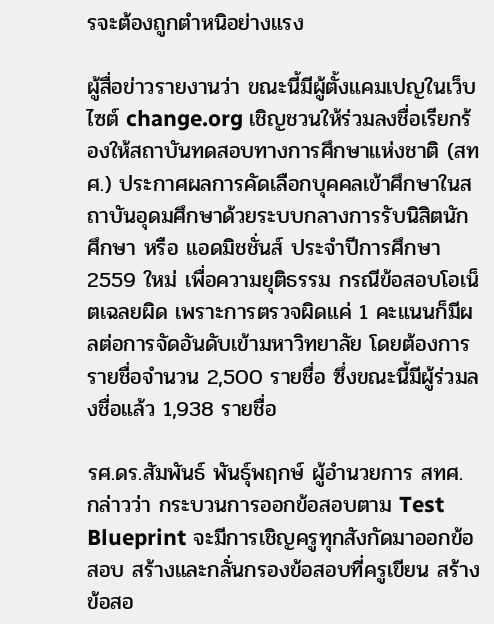รจะต้องถูกตำหนิอย่างแรง

ผู้สื่อข่าวรายงานว่า ขณะนี้มีผู้ตั้งแคมเปญในเว็บไซต์ change.org เชิญชวนให้ร่วมลงชื่อเรียกร้องให้สถาบันทดสอบทางการศึกษาแห่งชาติ (สทศ.) ประกาศผลการคัดเลือกบุคคลเข้าศึกษาในสถาบันอุดมศึกษาด้วยระบบกลางการรับนิสิตนัก ศึกษา หรือ แอดมิชชั่นส์ ประจำปีการศึกษา 2559 ใหม่ เพื่อความยุติธรรม กรณีข้อสอบโอเน็ตเฉลยผิด เพราะการตรวจผิดแค่ 1 คะแนนก็มีผลต่อการจัดอันดับเข้ามหาวิทยาลัย โดยต้องการรายชื่อจำนวน 2,500 รายชื่อ ซึ่งขณะนี้มีผู้ร่วมลงชื่อแล้ว 1,938 รายชื่อ

รศ.ดร.สัมพันธ์ พันธุ์พฤกษ์ ผู้อำนวยการ สทศ. กล่าวว่า กระบวนการออกข้อสอบตาม Test Blueprint จะมีการเชิญครูทุกสังกัดมาออกข้อสอบ สร้างและกลั่นกรองข้อสอบที่ครูเขียน สร้างข้อสอ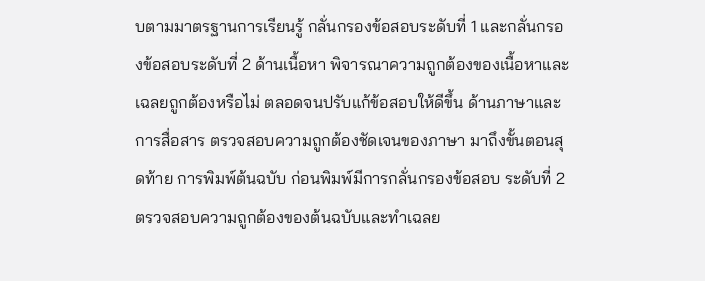บตามมาตรฐานการเรียนรู้ กลั่นกรองข้อสอบระดับที่ 1 และกลั่นกรองข้อสอบระดับที่ 2 ด้านเนื้อหา พิจารณาความถูกต้องของเนื้อหาและเฉลยถูกต้องหรือไม่ ตลอดจนปรับแก้ข้อสอบให้ดีขึ้น ด้านภาษาและการสื่อสาร ตรวจสอบความถูกต้องชัดเจนของภาษา มาถึงขั้นตอนสุดท้าย การพิมพ์ต้นฉบับ ก่อนพิมพ์มีการกลั่นกรองข้อสอบ ระดับที่ 2 ตรวจสอบความถูกต้องของต้นฉบับและทำเฉลย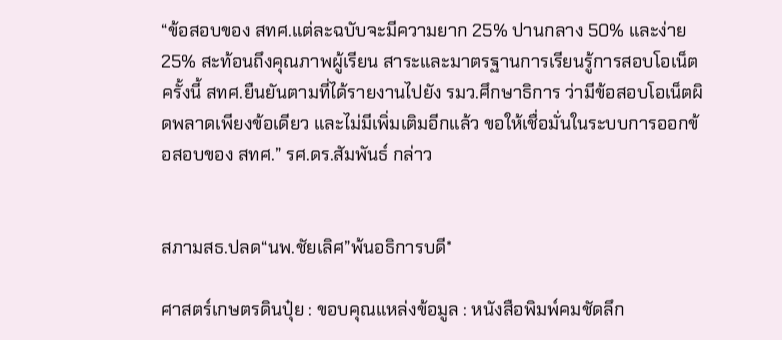“ข้อสอบของ สทศ.แต่ละฉบับจะมีความยาก 25% ปานกลาง 50% และง่าย 25% สะท้อนถึงคุณภาพผู้เรียน สาระและมาตรฐานการเรียนรู้การสอบโอเน็ตครั้งนี้ สทศ.ยืนยันตามที่ได้รายงานไปยัง รมว.ศึกษาธิการ ว่ามีข้อสอบโอเน็ตผิดพลาดเพียงข้อเดียว และไม่มีเพิ่มเติมอีกแล้ว ขอให้เชื่อมั่นในระบบการออกข้อสอบของ สทศ.” รศ.ดร.สัมพันธ์ กล่าว


สภามสธ.ปลด“นพ.ชัยเลิศ”พ้นอธิการบดี*

ศาสตร์เกษตรดินปุ๋ย : ขอบคุณแหล่งข้อมูล : หนังสือพิมพ์คมชัดลึก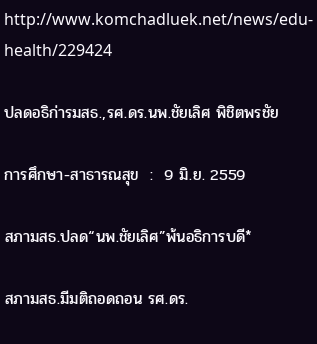http://www.komchadluek.net/news/edu-health/229424

ปลดอธิก่ารมสธ.,รศ.ดร.นพ.ชัยเลิศ พิชิตพรชัย

การศึกษา-สาธารณสุข  :  9 มิ.ย. 2559

สภามสธ.ปลด“นพ.ชัยเลิศ”พ้นอธิการบดี*

สภามสธ.มีมติถอดถอน รศ.ดร.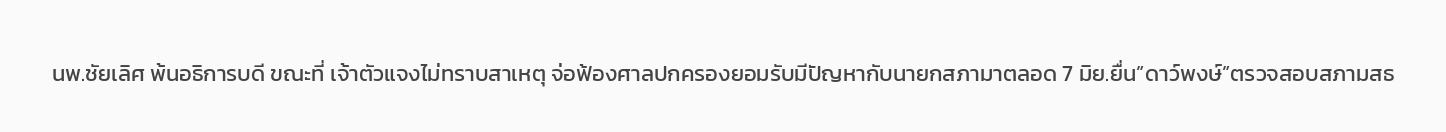นพ.ชัยเลิศ พ้นอธิการบดี ขณะที่ เจ้าตัวแจงไม่ทราบสาเหตุ จ่อฟ้องศาลปกครองยอมรับมีปัญหากับนายกสภามาตลอด 7 มิย.ยื่น”ดาว์พงษ์”ตรวจสอบสภามสธ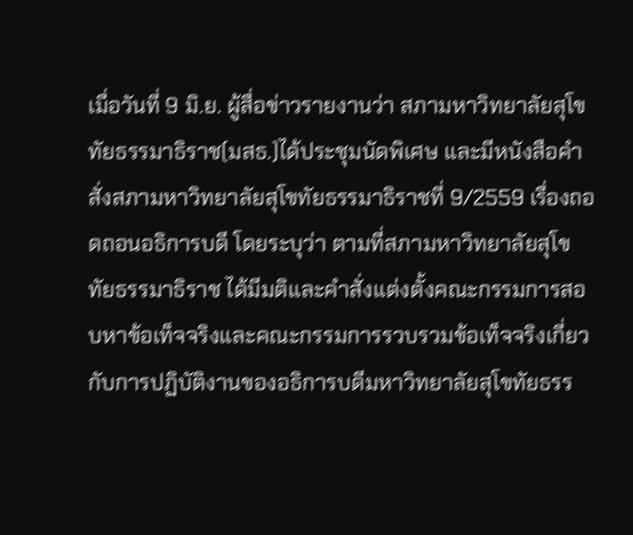เมื่อวันที่ 9 มิ.ย. ผู้สื่อข่าวรายงานว่า สภามหาวิทยาลัยสุโขทัยธรรมาธิราช(มสธ.)ได้ประชุมนัดพิเศษ และมีหนังสือคำสั่งสภามหาวิทยาลัยสุโขทัยธรรมาธิราชที่ 9/2559 เรื่องถอดถอนอธิการบดี โดยระบุว่า ตามที่สภามหาวิทยาลัยสุโขทัยธรรมาธิราช ได้มีมติและคำสั่งแต่งตั้งคณะกรรมการสอบหาข้อเท็จจริงและคณะกรรมการรวบรวมข้อเท็จจริงเกี่ยวกับการปฏิบัติงานของอธิการบดีมหาวิทยาลัยสุโขทัยธรร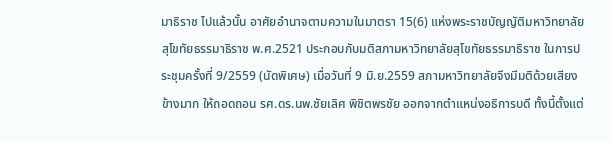มาธิราช ไปแล้วนั้น อาศัยอำนาจตามความในมาตรา 15(6) แห่งพระราชบัญญัติมหาวิทยาลัยสุโขทัยธรรมาธิราช พ.ศ.2521 ประกอบกับมติสภามหาวิทยาลัยสุโขทัยธรรมาธิราช ในการประชุมครั้งที่ 9/2559 (นัดพิเศษ) เมื่อวันที่ 9 มิ.ย.2559 สภามหาวิทยาลัยจึงมีมติด้วยเสียงข้างมาก ให้ถอดถอน รศ.ดร.นพ.ชัยเลิศ พิชิตพรชัย ออกจากตำแหน่งอธิการบดี ทั้งนี้ตั้งแต่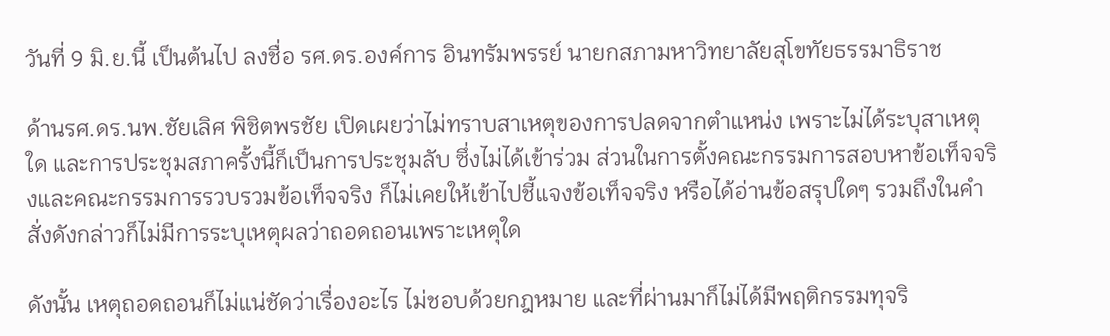วันที่ 9 มิ.ย.นี้ เป็นต้นไป ลงชื่อ รศ.ดร.องค์การ อินทรัมพรรย์ นายกสภามหาวิทยาลัยสุโขทัยธรรมาธิราช

ด้านรศ.ดร.นพ.ชัยเลิศ พิชิตพรชัย เปิดเผยว่าไม่ทราบสาเหตุของการปลดจากตำแหน่ง เพราะไม่ได้ระบุสาเหตุใด และการประชุมสภาครั้งนี้ก็เป็นการประชุมลับ ซึ่งไม่ได้เข้าร่วม ส่วนในการตั้งคณะกรรมการสอบหาข้อเท็จจริงและคณะกรรมการรวบรวมข้อเท็จจริง ก็ไม่เคยให้เข้าไปชี้แจงข้อเท็จจริง หรือได้อ่านข้อสรุปใดๆ รวมถึงในคำสั่งดังกล่าวก็ไม่มีการระบุเหตุผลว่าถอดถอนเพราะเหตุใด

ดังนั้น เหตุถอดถอนก็ไม่แน่ชัดว่าเรื่องอะไร ไม่ชอบด้วยกฎหมาย และที่ผ่านมาก็ไม่ได้มีพฤติกรรมทุจริ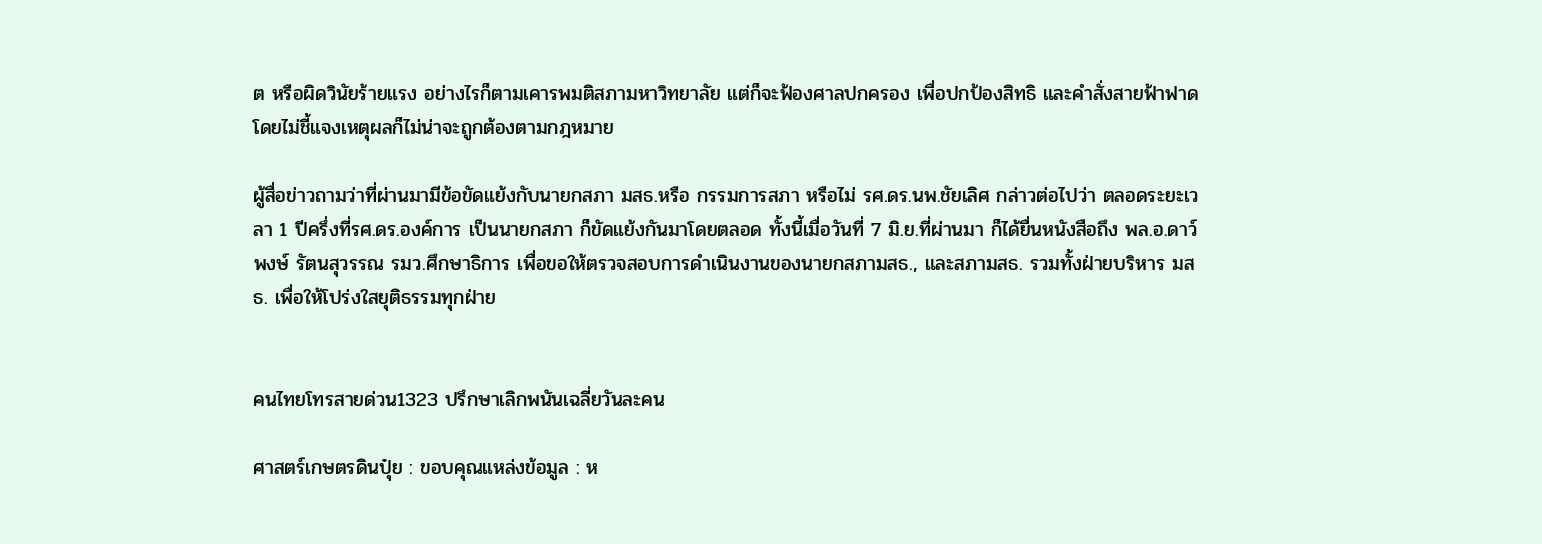ต หรือผิดวินัยร้ายแรง อย่างไรก็ตามเคารพมติสภามหาวิทยาลัย แต่ก็จะฟ้องศาลปกครอง เพื่อปกป้องสิทธิ และคำสั่งสายฟ้าฟาดโดยไม่ชี้แจงเหตุผลก็ไม่น่าจะถูกต้องตามกฎหมาย

ผู้สื่อข่าวถามว่าที่ผ่านมามีข้อขัดแย้งกับนายกสภา มสธ.หรือ กรรมการสภา หรือไม่ รศ.ดร.นพ.ชัยเลิศ กล่าวต่อไปว่า ตลอดระยะเวลา 1 ปีครึ่งที่รศ.ดร.องค์การ เป็นนายกสภา ก็ขัดแย้งกันมาโดยตลอด ทั้งนี้เมื่อวันที่ 7 มิ.ย.ที่ผ่านมา ก็ได้ยื่นหนังสือถึง พล.อ.ดาว์พงษ์ รัตนสุวรรณ รมว.ศึกษาธิการ เพื่อขอให้ตรวจสอบการดำเนินงานของนายกสภามสธ., และสภามสธ. รวมทั้งฝ่ายบริหาร มสธ. เพื่อให้โปร่งใสยุติธรรมทุกฝ่าย


คนไทยโทรสายด่วน1323 ปรึกษาเลิกพนันเฉลี่ยวันละคน

ศาสตร์เกษตรดินปุ๋ย : ขอบคุณแหล่งข้อมูล : ห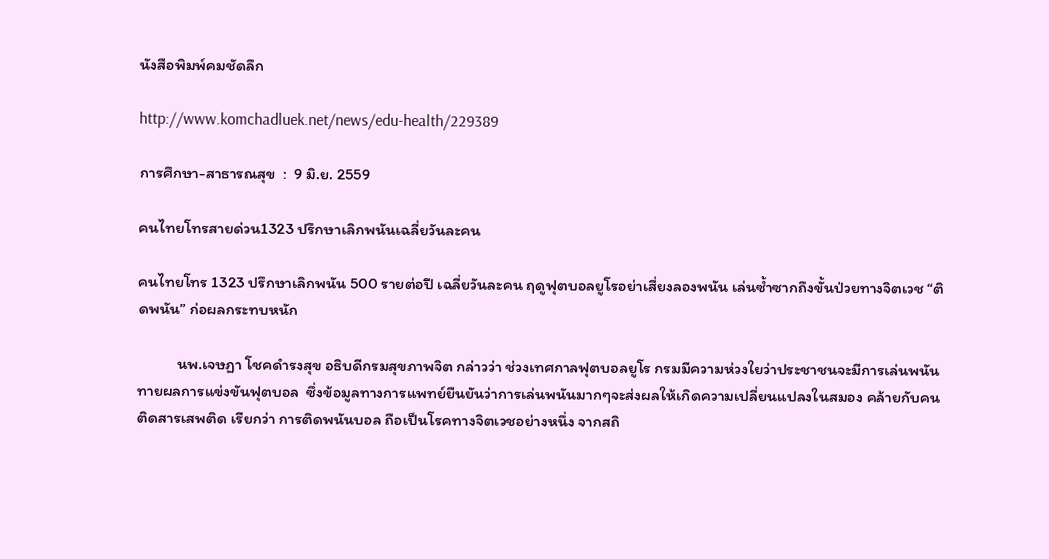นังสือพิมพ์คมชัดลึก

http://www.komchadluek.net/news/edu-health/229389

การศึกษา-สาธารณสุข  :  9 มิ.ย. 2559

คนไทยโทรสายด่วน1323 ปรึกษาเลิกพนันเฉลี่ยวันละคน

คนไทยโทร 1323 ปรึกษาเลิกพนัน 500 รายต่อปี เฉลี่ยวันละคน ฤดูฟุตบอลยูโรอย่าเสี่ยงลองพนัน เล่นซ้ำซากถึงขั้นป่วยทางจิตเวช “ติดพนัน” ก่อผลกระทบหนัก

           นพ.เจษฏา โชคดำรงสุข อธิบดีกรมสุขภาพจิต กล่าวว่า ช่วงเทศกาลฟุตบอลยูโร กรมมีความห่วงใยว่าประชาชนจะมีการเล่นพนันทายผลการแข่งขันฟุตบอล  ซึ่งข้อมูลทางการแพทย์ยืนยันว่าการเล่นพนันมากๆจะส่งผลให้เกิดความเปลี่ยนแปลงในสมอง คล้ายกับคนติดสารเสพติด เรียกว่า การติดพนันบอล ถือเป็นโรคทางจิตเวชอย่างหนึ่ง จากสถิ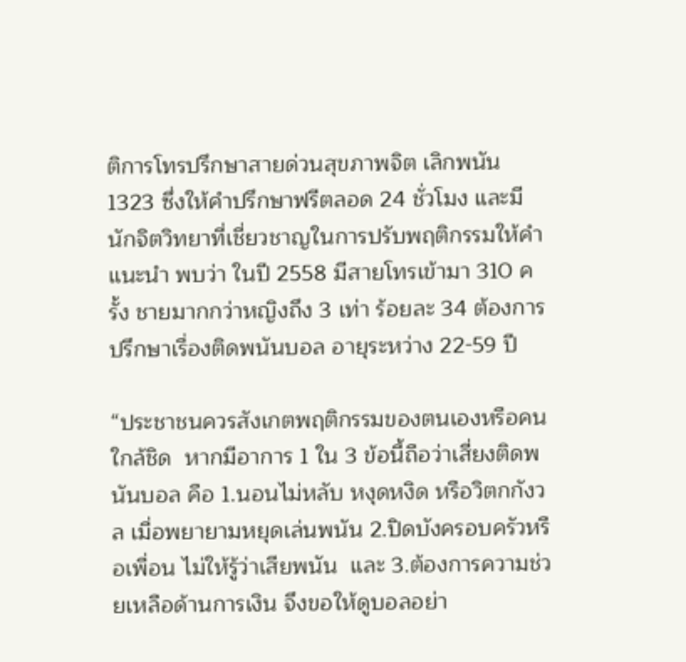ติการโทรปรึกษาสายด่วนสุขภาพจิต เลิกพนัน 1323 ซึ่งให้คำปรึกษาฟรีตลอด 24 ชั่วโมง และมีนักจิตวิทยาที่เชี่ยวชาญในการปรับพฤติกรรมให้คำแนะนำ พบว่า ในปี 2558 มีสายโทรเข้ามา 310 ครั้ง ชายมากกว่าหญิงถึง 3 เท่า ร้อยละ 34 ต้องการปรึกษาเรื่องติดพนันบอล อายุระหว่าง 22-59 ปี

“ประชาชนควรสังเกตพฤติกรรมของตนเองหรือคนใกล้ชิด  หากมีอาการ 1 ใน 3 ข้อนี้ถือว่าเสี่ยงติดพนันบอล คือ 1.นอนไม่หลับ หงุดหงิด หรือวิตกกังวล เมื่อพยายามหยุดเล่นพนัน 2.ปิดบังครอบครัวหรือเพื่อน ไม่ให้รู้ว่าเสียพนัน  และ 3.ต้องการความช่วยเหลือด้านการเงิน จึงขอให้ดูบอลอย่า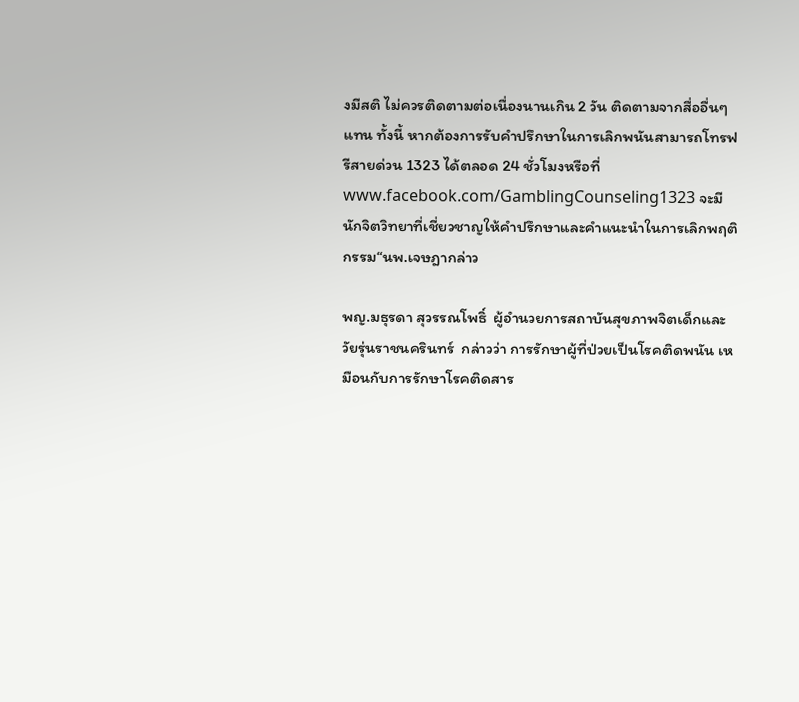งมีสติ ไม่ควรติดตามต่อเนื่องนานเกิน 2 วัน ติดตามจากสื่ออื่นๆ แทน ทั้งนี้ หากต้องการรับคำปรึกษาในการเลิกพนันสามารถโทรฟรีสายด่วน 1323 ได้ตลอด 24 ชั่วโมงหรือที่ www.facebook.com/GamblingCounseling1323 จะมีนักจิตวิทยาที่เชี่ยวชาญให้คำปรึกษาและคำแนะนำในการเลิกพฤติกรรม“นพ.เจษฎากล่าว

พญ.มธุรดา สุวรรณโพธิ์  ผู้อำนวยการสถาบันสุขภาพจิตเด็กและวัยรุ่นราชนครินทร์  กล่าวว่า การรักษาผู้ที่ป่วยเป็นโรคติดพนัน เหมือนกับการรักษาโรคติดสาร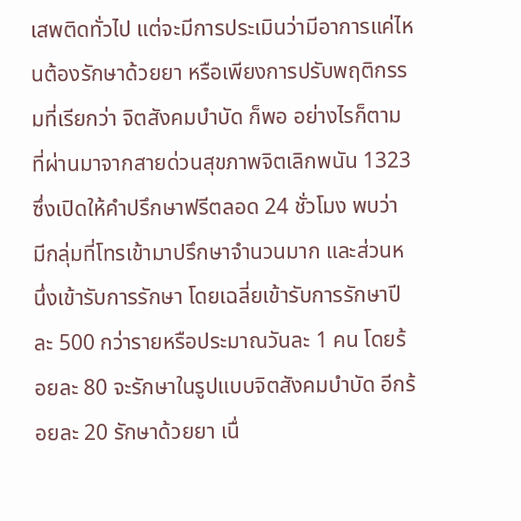เสพติดทั่วไป แต่จะมีการประเมินว่ามีอาการแค่ไหนต้องรักษาด้วยยา หรือเพียงการปรับพฤติกรรมที่เรียกว่า จิตสังคมบำบัด ก็พอ อย่างไรก็ตาม ที่ผ่านมาจากสายด่วนสุขภาพจิตเลิกพนัน 1323 ซึ่งเปิดให้คำปรึกษาฟรีตลอด 24 ชั่วโมง พบว่า มีกลุ่มที่โทรเข้ามาปรึกษาจำนวนมาก และส่วนหนึ่งเข้ารับการรักษา โดยเฉลี่ยเข้ารับการรักษาปีละ 500 กว่ารายหรือประมาณวันละ 1 คน โดยร้อยละ 80 จะรักษาในรูปแบบจิตสังคมบำบัด อีกร้อยละ 20 รักษาด้วยยา เนื่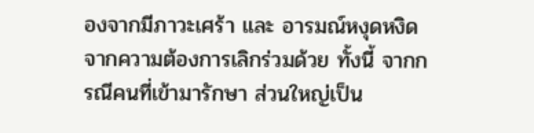องจากมีภาวะเศร้า และ อารมณ์หงุดหงิดจากความต้องการเลิกร่วมด้วย ทั้งนี้ จากกรณีคนที่เข้ามารักษา ส่วนใหญ่เป็น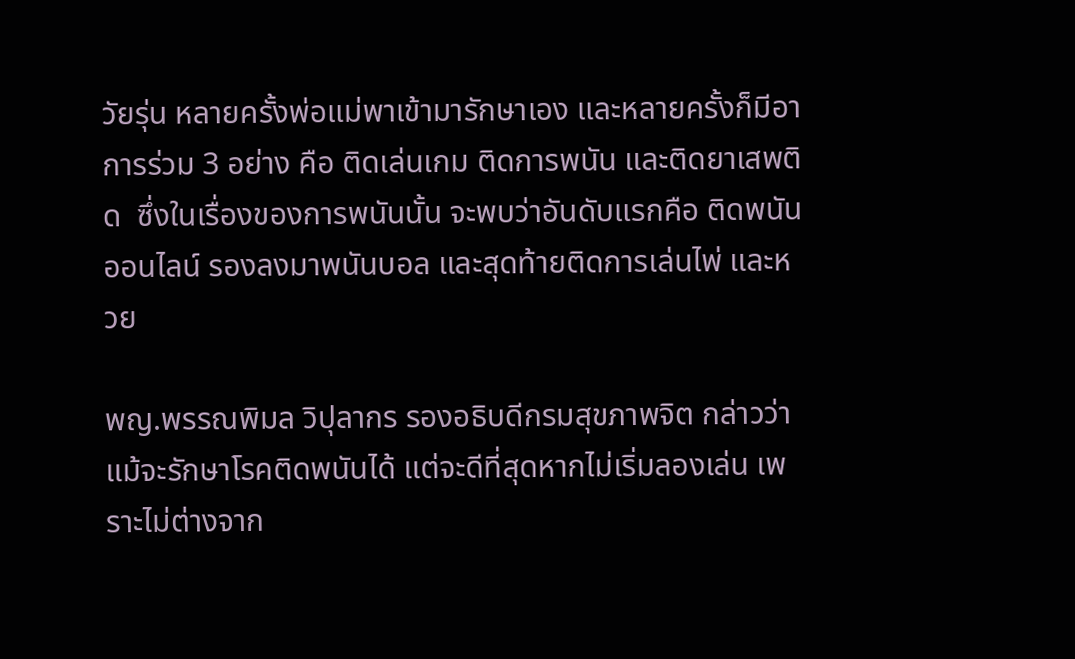วัยรุ่น หลายครั้งพ่อแม่พาเข้ามารักษาเอง และหลายครั้งก็มีอาการร่วม 3 อย่าง คือ ติดเล่นเกม ติดการพนัน และติดยาเสพติด  ซึ่งในเรื่องของการพนันนั้น จะพบว่าอันดับแรกคือ ติดพนันออนไลน์ รองลงมาพนันบอล และสุดท้ายติดการเล่นไพ่ และหวย

พญ.พรรณพิมล วิปุลากร รองอธิบดีกรมสุขภาพจิต กล่าวว่า  แม้จะรักษาโรคติดพนันได้ แต่จะดีที่สุดหากไม่เริ่มลองเล่น เพราะไม่ต่างจาก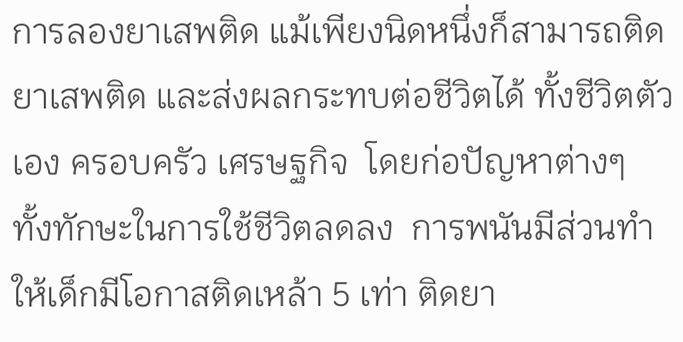การลองยาเสพติด แม้เพียงนิดหนึ่งก็สามารถติดยาเสพติด และส่งผลกระทบต่อชีวิตได้ ทั้งชีวิตตัวเอง ครอบครัว เศรษฐกิจ  โดยก่อปัญหาต่างๆ  ทั้งทักษะในการใช้ชีวิตลดลง  การพนันมีส่วนทำให้เด็กมีโอกาสติดเหล้า 5 เท่า ติดยา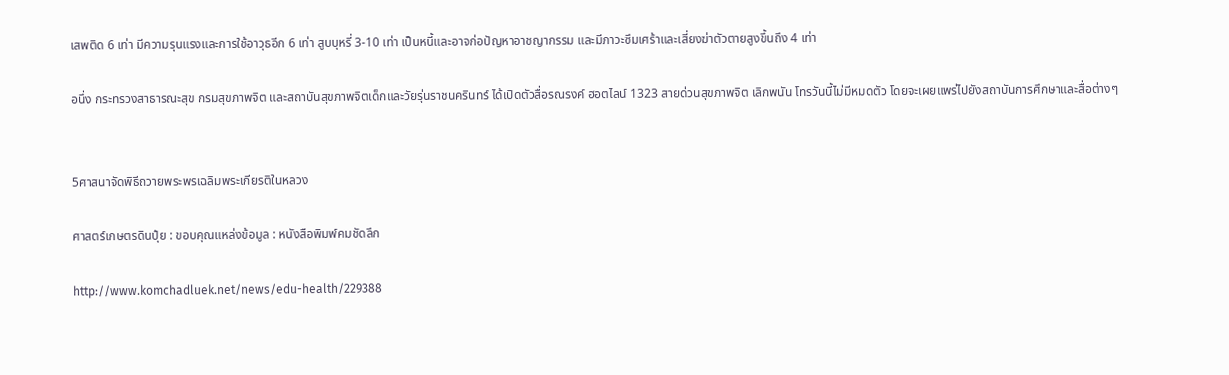เสพติด 6 เท่า มีความรุนแรงและการใช้อาวุธอีก 6 เท่า สูบบุหรี่ 3-10 เท่า เป็นหนี้และอาจก่อปัญหาอาชญากรรม และมีภาวะซึมเศร้าและเสี่ยงฆ่าตัวตายสูงขึ้นถึง 4 เท่า

อนึ่ง กระทรวงสาธารณะสุข กรมสุขภาพจิต และสถาบันสุขภาพจิตเด็กและวัยรุ่นราชนครินทร์ ได้เปิดตัวสื่อรณรงค์ ฮอตไลน์ 1323 สายด่วนสุขภาพจิต เลิกพนัน โทรวันนี้ไม่มีหมดตัว โดยจะเผยแพร่ไปยังสถาบันการศึกษาและสื่อต่างๆ


5ศาสนาจัดพิธีถวายพระพรเฉลิมพระเกียรติในหลวง

ศาสตร์เกษตรดินปุ๋ย : ขอบคุณแหล่งข้อมูล : หนังสือพิมพ์คมชัดลึก

http://www.komchadluek.net/news/edu-health/229388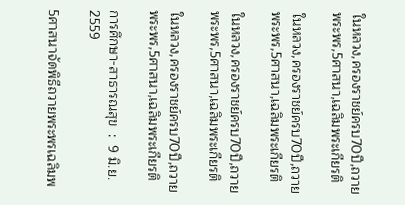ในหลวง,ครองราชย์ครบ70ปี,ถวายพระพร,5ศาสนา,เฉลิมพระเกียรติ

ในหลวง,ครองราชย์ครบ70ปี,ถวายพระพร,5ศาสนา,เฉลิมพระเกียรติ

ในหลวง,ครองราชย์ครบ70ปี,ถวายพระพร,5ศาสนา,เฉลิมพระเกียรติ

ในหลวง,ครองราชย์ครบ70ปี,ถวายพระพร,5ศาสนา,เฉลิมพระเกียรติ

การศึกษา-สาธารณสุข  :  9 มิ.ย. 2559

5ศาสนาจัดพิธีถวายพระพรเฉลิมพ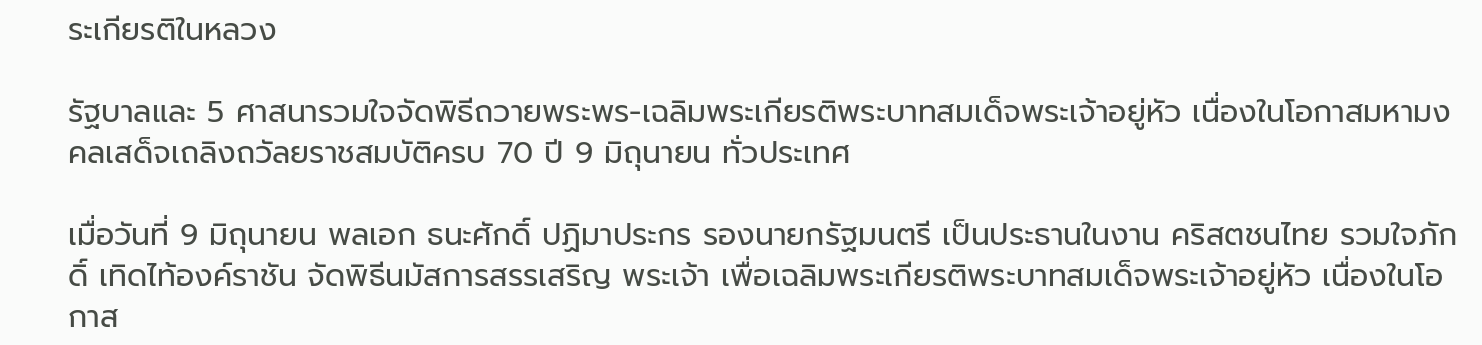ระเกียรติในหลวง

รัฐบาลและ 5 ศาสนารวมใจจัดพิธีถวายพระพร-เฉลิมพระเกียรติพระบาทสมเด็จพระเจ้าอยู่หัว เนื่องในโอกาสมหามงคลเสด็จเถลิงถวัลยราชสมบัติครบ 70 ปี 9 มิถุนายน ทั่วประเทศ

เมื่อวันที่ 9 มิถุนายน พลเอก ธนะศักดิ์ ปฏิมาประกร รองนายกรัฐมนตรี เป็นประธานในงาน คริสตชนไทย รวมใจภักดิ์ เทิดไท้องค์ราชัน จัดพิธีนมัสการสรรเสริญ พระเจ้า เพื่อเฉลิมพระเกียรติพระบาทสมเด็จพระเจ้าอยู่หัว เนื่องในโอกาส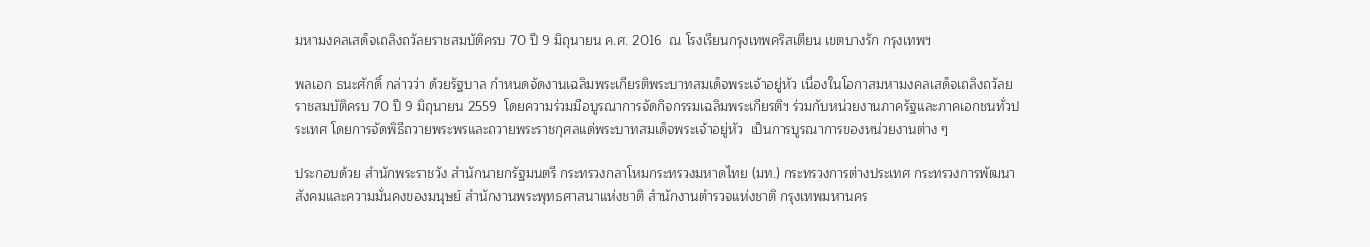มหามงคลเสด็จเถลิงถวัลยราชสมบัติครบ 70 ปี 9 มิถุนายน ค.ศ. 2016  ณ โรงเรียนกรุงเทพคริสเตียน เขตบางรัก กรุงเทพฯ

พลเอก ธนะศักดิ์ กล่าวว่า ด้วยรัฐบาล กำหนดจัดงานเฉลิมพระเกียรติพระบาทสมเด็จพระเจ้าอยู่หัว เนื่องในโอกาสมหามงคลเสด็จเถลิงถวัลยราชสมบัติครบ 70 ปี 9 มิถุนายน 2559  โดยความร่วมมือบูรณาการจัดกิจกรรมเฉลิมพระเกียรติฯ ร่วมกับหน่วยงานภาครัฐและภาคเอกชนทั่วประเทศ โดยการจัดพิธีถวายพระพรและถวายพระราชกุศลแด่พระบาทสมเด็จพระเจ้าอยู่หัว  เป็นการบูรณาการของหน่วยงานต่าง ๆ

ประกอบด้วย สำนักพระราชวัง สำนักนายกรัฐมนตรี กระทรวงกลาโหมกระทรวงมหาดไทย (มท.) กระทรวงการต่างประเทศ กระทรวงการพัฒนาสังคมและความมั่นคงของมนุษย์ สำนักงานพระพุทธศาสนาแห่งชาติ สำนักงานตำรวจแห่งชาติ กรุงเทพมหานคร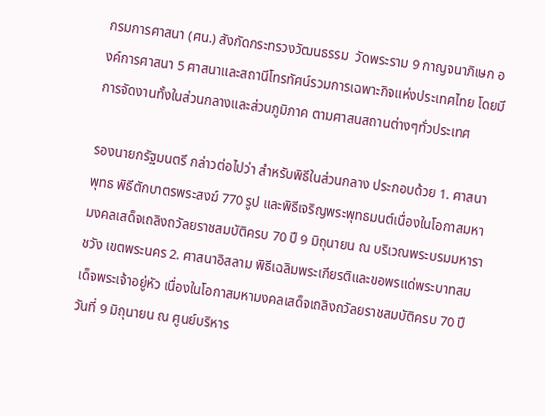กรมการศาสนา (ศน.) สังกัดกระทรวงวัฒนธรรม  วัดพระราม 9 กาญจนาภิเษก องค์การศาสนา 5 ศาสนาและสถานีโทรทัศน์รวมการเฉพาะกิจแห่งประเทศไทย โดยมีการจัดงานทั้งในส่วนกลางและส่วนภูมิภาค ตามศาสนสถานต่างๆทั่วประเทศ

รองนายกรัฐมนตรี กล่าวต่อไปว่า สำหรับพิธีในส่วนกลาง ประกอบด้วย 1. ศาสนาพุทธ พิธีตักบาตรพระสงฆ์ 770 รูป และพิธีเจริญพระพุทธมนต์เนื่องในโอกาสมหามงคลเสด็จเถลิงถวัลยราชสมบัติครบ 70 ปี 9 มิถุนายน ณ บริเวณพระบรมมหาราชวัง เขตพระนคร 2. ศาสนาอิสลาม พิธีเฉลิมพระเกียรติและขอพรแด่พระบาทสมเด็จพระเจ้าอยู่หัว เนื่องในโอกาสมหามงคลเสด็จเถลิงถวัลยราชสมบัติครบ 70 ปี วันที่ 9 มิถุนายน ณ ศูนย์บริหาร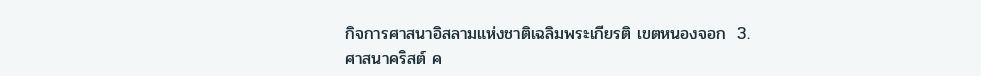กิจการศาสนาอิสลามแห่งชาติเฉลิมพระเกียรติ เขตหนองจอก  3. ศาสนาคริสต์ ค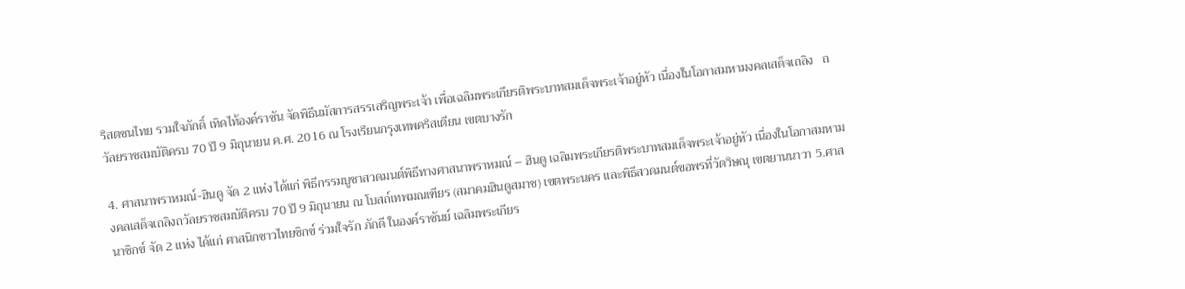ริสตชนไทย รวมใจภักดิ์ เทิดไท้องค์ราชัน จัดพิธีนมัสการสรรเสริญพระเจ้า เพื่อเฉลิมพระเกียรติพระบาทสมเด็จพระเจ้าอยู่หัว เนื่องในโอกาสมหามงคลเสด็จเถลิง   ถวัลยราชสมบัติครบ 70 ปี 9 มิถุนายน ค.ศ. 2016 ณ โรงเรียนกรุงเทพคริสเตียน เขตบางรัก

4. ศาสนาพราหมณ์-ฮินดู จัด 2 แห่ง ได้แก่ พิธีกรรมบูชาสวดมนต์พิธีทางศาสนาพราหมณ์ – ฮินดู เฉลิมพระเกียรติพระบาทสมเด็จพระเจ้าอยู่หัว เนื่องในโอกาสมหามงคลเสด็จเถลิงถวัลยราชสมบัติครบ 70 ปี 9 มิถุนายน ณ โบสถ์เทพมณเฑียร (สมาคมฮินดูสมาช) เขตพระนคร และพิธีสวดมนต์ขอพรที่วัดวิษณุ เขตยานนาวา 5.ศาสนาซิกข์ จัด 2 แห่ง ได้แก่ ศาสนิกชาวไทยซิกข์ ร่วมใจรัก ภักดี ในองค์ราชันย์ เฉลิมพระเกียร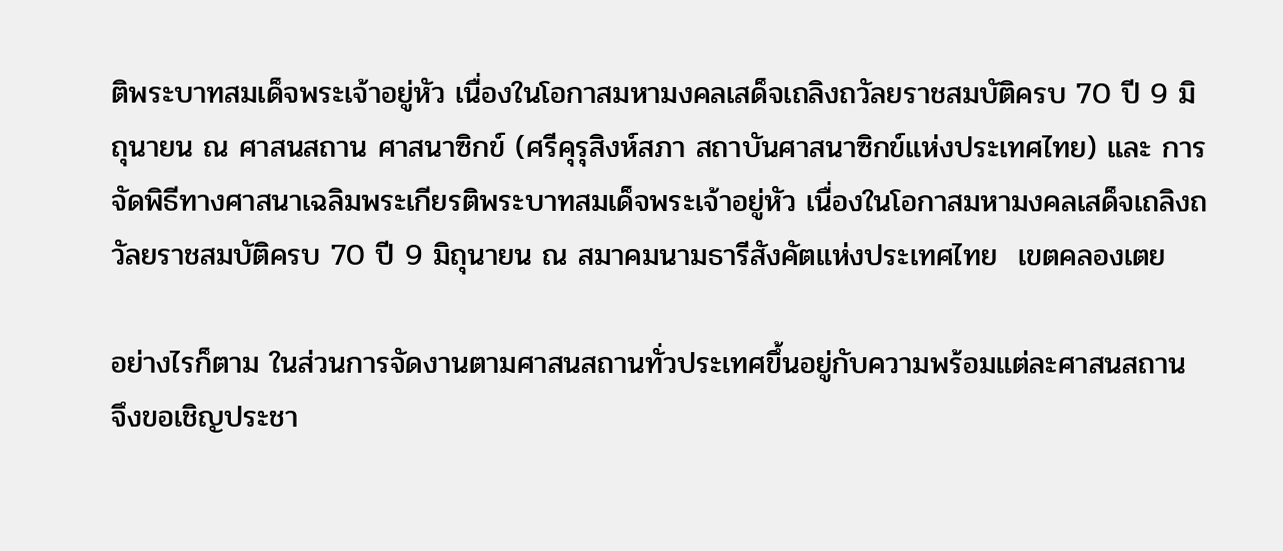ติพระบาทสมเด็จพระเจ้าอยู่หัว เนื่องในโอกาสมหามงคลเสด็จเถลิงถวัลยราชสมบัติครบ 70 ปี 9 มิถุนายน ณ ศาสนสถาน ศาสนาซิกข์ (ศรีคุรุสิงห์สภา สถาบันศาสนาซิกข์แห่งประเทศไทย) และ การจัดพิธีทางศาสนาเฉลิมพระเกียรติพระบาทสมเด็จพระเจ้าอยู่หัว เนื่องในโอกาสมหามงคลเสด็จเถลิงถวัลยราชสมบัติครบ 70 ปี 9 มิถุนายน ณ สมาคมนามธารีสังคัตแห่งประเทศไทย  เขตคลองเตย

อย่างไรก็ตาม ในส่วนการจัดงานตามศาสนสถานทั่วประเทศขึ้นอยู่กับความพร้อมแต่ละศาสนสถาน จึงขอเชิญประชา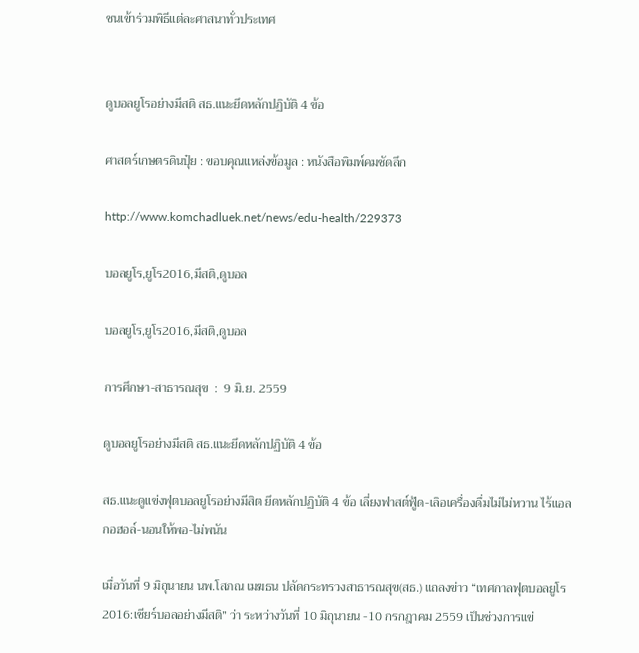ชนเข้าร่วมพิธีแต่ละศาสนาทั่วประเทศ


ดูบอลยูโรอย่างมีสติ สธ.แนะยึดหลักปฏิบัติ 4 ข้อ

ศาสตร์เกษตรดินปุ๋ย : ขอบคุณแหล่งข้อมูล : หนังสือพิมพ์คมชัดลึก

http://www.komchadluek.net/news/edu-health/229373

บอลยูโร,ยูโร2016,มีสติ,ดูบอล

บอลยูโร,ยูโร2016,มีสติ,ดูบอล

การศึกษา-สาธารณสุข  :  9 มิ.ย. 2559

ดูบอลยูโรอย่างมีสติ สธ.แนะยึดหลักปฏิบัติ 4 ข้อ

สธ.แนะดูแข่งฟุตบอลยูโรอย่างมีสิต ยึดหลักปฏิบัติ 4 ข้อ เลี่ยงฟาสต์ฟู้ด-เลิอเครื่องดื่มไม่ไม่หวาน ไร้แอลกอฮอล์-นอนให้พอ-ไม่พนัน

เมื่อวันที่ 9 มิถุนายน นพ.โสภณ เมฆธน ปลัดกระทรวงสาธารณสุข(สธ.) แถลงข่าว “เทศกาลฟุตบอลยูโร 2016:เชียร์บอลอย่างมีสติ” ว่า ระหว่างวันที่ 10 มิถุนายน -10 กรกฎาคม 2559 เป็นช่วงการแข่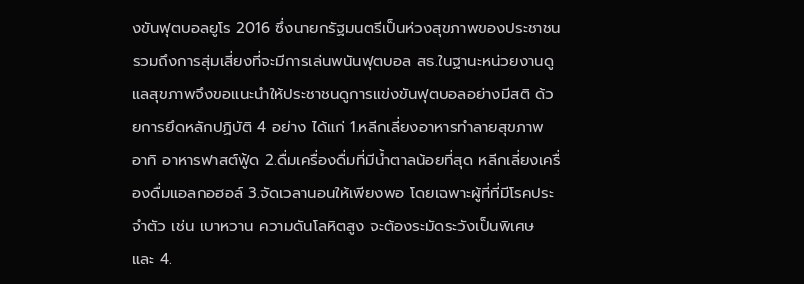งขันฟุตบอลยูโร 2016 ซึ่งนายกรัฐมนตรีเป็นห่วงสุขภาพของประชาชนรวมถึงการสุ่มเสี่ยงที่จะมีการเล่นพนันฟุตบอล สธ.ในฐานะหน่วยงานดูแลสุขภาพจึงขอแนะนำให้ประชาชนดูการแข่งขันฟุตบอลอย่างมีสติ ด้วยการยึดหลักปฏิบัติ 4 อย่าง ได้แก่ 1.หลีกเลี่ยงอาหารทำลายสุขภาพ อาทิ อาหารฟาสต์ฟู้ด 2.ดื่มเครื่องดื่มที่มีน้ำตาลน้อยที่สุด หลีกเลี่ยงเครื่องดื่มแอลกอฮอล์ 3.จัดเวลานอนให้เพียงพอ โดยเฉพาะผู้ที่ที่มีโรคประจำตัว เช่น เบาหวาน ความดันโลหิตสูง จะต้องระมัดระวังเป็นพิเศษ และ 4.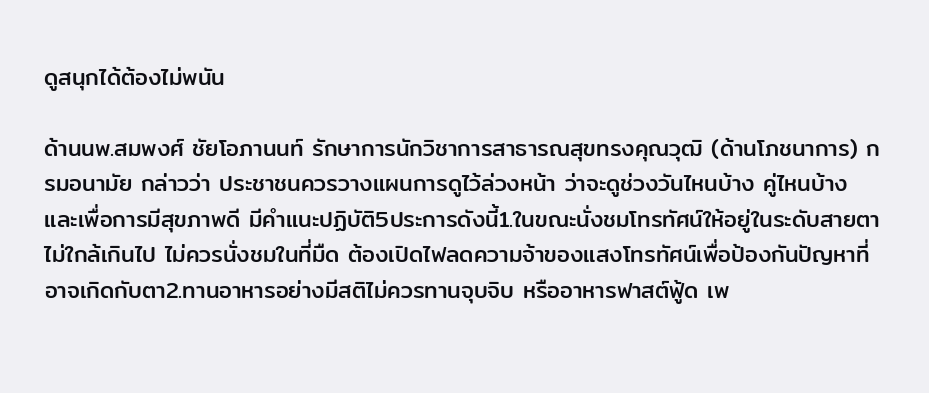ดูสนุกได้ต้องไม่พนัน

ด้านนพ.สมพงศ์ ชัยโอภานนท์ รักษาการนักวิชาการสาธารณสุขทรงคุณวุฒิ (ด้านโภชนาการ) กรมอนามัย กล่าวว่า ประชาชนควรวางแผนการดูไว้ล่วงหน้า ว่าจะดูช่วงวันไหนบ้าง คู่ไหนบ้าง และเพื่อการมีสุขภาพดี มีคำแนะปฏิบัติ5ประการดังนี้1.ในขณะนั่งชมโทรทัศน์ให้อยู่ในระดับสายตา ไม่ใกล้เกินไป ไม่ควรนั่งชมในที่มืด ต้องเปิดไฟลดความจ้าของแสงโทรทัศน์เพื่อป้องกันปัญหาที่อาจเกิดกับตา2.ทานอาหารอย่างมีสติไม่ควรทานจุบจิบ หรืออาหารฟาสต์ฟู้ด เพ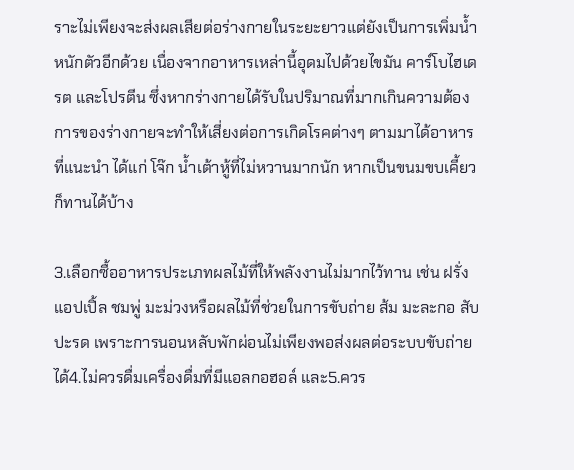ราะไม่เพียงจะส่งผลเสียต่อร่างกายในระยะยาวแต่ยังเป็นการเพิ่มน้ำหนักตัวอีกด้วย เนื่องจากอาหารเหล่านี้อุดมไปด้วยไขมัน คาร์โบไฮเดรต และโปรตีน ซึ่งหากร่างกายได้รับในปริมาณที่มากเกินความต้องการของร่างกายจะทำให้เสี่ยงต่อการเกิดโรคต่างๆ ตามมาได้อาหารที่แนะนำ ได้แก่ โจ๊ก น้ำเต้าหู้ที่ไม่หวานมากนัก หากเป็นขนมขบเคี้ยวก็ทานได้บ้าง

3.เลือกซื้ออาหารประเภทผลไม้ที่ให้พลังงานไม่มากไว้ทาน เช่น ฝรั่ง แอปเปิ้ล ชมพู่ มะม่วงหรือผลไม้ที่ช่วยในการขับถ่าย ส้ม มะละกอ สับปะรด เพราะการนอนหลับพักผ่อนไม่เพียงพอส่งผลต่อระบบขับถ่ายได้4.ไม่ควรดื่มเครื่องดื่มที่มีแอลกอฮอล์ และ5.ควร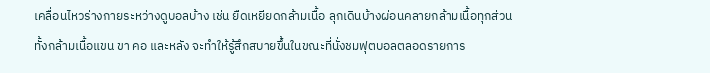เคลื่อนไหวร่างกายระหว่างดูบอลบ้าง เช่น ยืดเหยียดกล้ามเนื้อ ลุกเดินบ้างผ่อนคลายกล้ามเนื้อทุกส่วน ทั้งกล้ามเนื้อแขน ขา คอ และหลัง จะทำให้รู้สึกสบายขึ้นในขณะที่นั่งชมฟุตบอลตลอดรายการ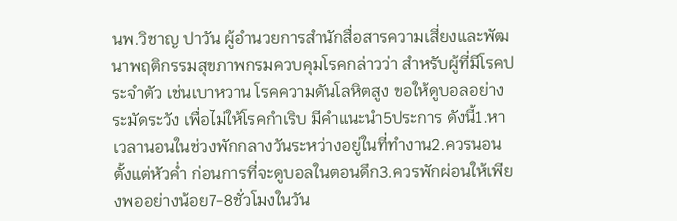นพ.วิชาญ ปาวัน ผู้อำนวยการสำนักสื่อสารความเสี่ยงและพัฒนาพฤติกรรมสุขภาพกรมควบคุมโรคกล่าวว่า สำหรับผู้ที่มีโรคประจำตัว เช่นเบาหวาน โรคความดันโลหิตสูง ขอให้ดูบอลอย่างระมัดระวัง เพื่อไม่ให้โรคกำเริบ มีคำแนะนำ5ประการ ดังนี้1.หาเวลานอนในช่วงพักกลางวันระหว่างอยู่ในที่ทำงาน2.ควรนอนตั้งแต่หัวค่ำ ก่อนการที่จะดูบอลในตอนดึก3.ควรพักผ่อนให้เพียงพออย่างน้อย7-8ชั่วโมงในวัน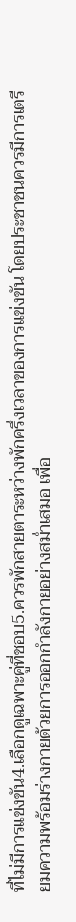ที่ไม่มีการแข่งขัน4.เลือกดูเฉพาะคู่ที่ชอบ5.ควรพักสายตาระหว่างพักครึ่งเวลาของการแข่งขัน โดยประชาชนควรมีการเตรียมความพร้อมร่างกายด้วยการออกกำลังกายอย่างสม่ำเสมอ เพื่อ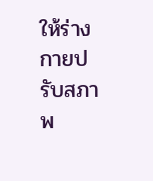ให้ร่างกายปรับสภาพ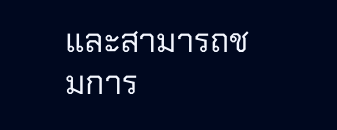และสามารถชมการ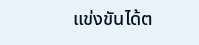แข่งขันได้ต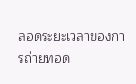ลอดระยะเวลาของการถ่ายทอด